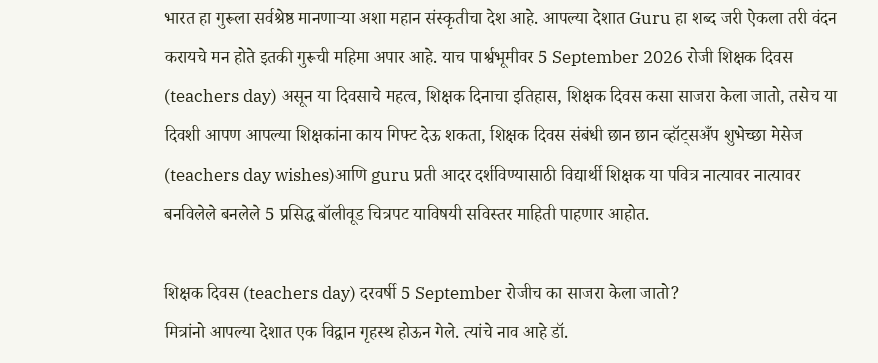भारत हा गुरूला सर्वश्रेष्ठ मानणाऱ्या अशा महान संस्कृतीचा देश आहे. आपल्या देशात Guru हा शब्द जरी ऐकला तरी वंदन करायचे मन होते इतकी गुरूची महिमा अपार आहे. याच पार्श्वभूमीवर 5 September 2026 रोजी शिक्षक दिवस (teachers day) असून या दिवसाचे महत्व, शिक्षक दिनाचा इतिहास, शिक्षक दिवस कसा साजरा केला जातो, तसेच या दिवशी आपण आपल्या शिक्षकांना काय गिफ्ट देऊ शकता, शिक्षक दिवस संबंधी छान छान व्हॉट्सअँप शुभेच्छा मेसेज (teachers day wishes)आणि guru प्रती आदर दर्शविण्यासाठी विद्यार्थी शिक्षक या पवित्र नात्यावर नात्यावर बनविलेले बनलेले 5 प्रसिद्ध बॉलीवूड चित्रपट याविषयी सविस्तर माहिती पाहणार आहोत.

शिक्षक दिवस (teachers day) दरवर्षी 5 September रोजीच का साजरा केला जातो?
मित्रांनो आपल्या देशात एक विद्वान गृहस्थ होऊन गेले. त्यांचे नाव आहे डॉ.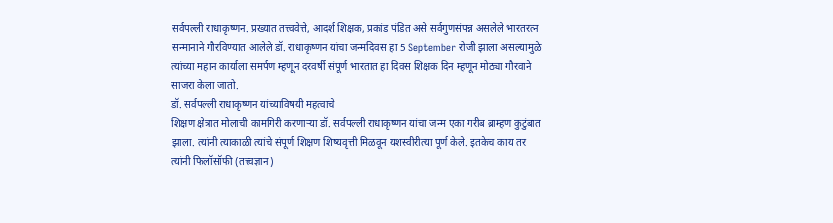सर्वपल्ली राधाकृष्णन. प्रख्यात तत्त्ववेत्ते, आदर्श शिक्षक, प्रकांड पंडित असे सर्वगुणसंपन्न असलेले भारतरत्न सन्मानाने गौरविण्यात आलेले डॉ. राधाकृष्णन यांचा जन्मदिवस हा 5 September रोजी झाला असल्यामुळे त्यांच्या महान कार्याला समर्पण म्हणून दरवर्षी संपूर्ण भारतात हा दिवस शिक्षक दिन म्हणून मोठ्या गौरवाने साजरा केला जातो.
डॉ. सर्वपल्ली राधाकृष्णन यांच्याविषयी महत्वाचे
शिक्षण क्षेत्रात मोलाची कामगिरी करणाऱ्या डॉ. सर्वपल्ली राधाकृष्णन यांचा जन्म एका गरीब ब्राम्हण कुटुंबात झाला. त्यांनी त्याकाळी त्यांचे संपूर्ण शिक्षण शिष्यवृत्ती मिळवून यशस्वीरीत्या पूर्ण केले. इतकेच काय तर त्यांनी फिलॉसॉफी (तत्त्वज्ञान)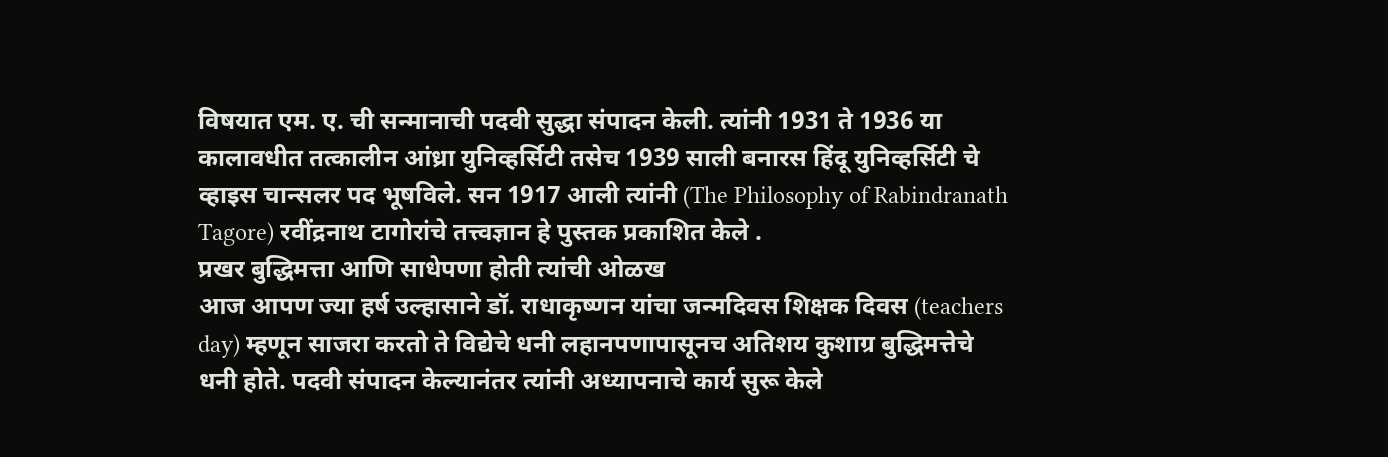विषयात एम. ए. ची सन्मानाची पदवी सुद्धा संपादन केली. त्यांनी 1931 ते 1936 या कालावधीत तत्कालीन आंध्रा युनिव्हर्सिटी तसेच 1939 साली बनारस हिंदू युनिव्हर्सिटी चे व्हाइस चान्सलर पद भूषविले. सन 1917 आली त्यांनी (The Philosophy of Rabindranath Tagore) रवींद्रनाथ टागोरांचे तत्त्वज्ञान हे पुस्तक प्रकाशित केले .
प्रखर बुद्धिमत्ता आणि साधेपणा होती त्यांची ओळख
आज आपण ज्या हर्ष उल्हासाने डॉ. राधाकृष्णन यांचा जन्मदिवस शिक्षक दिवस (teachers day) म्हणून साजरा करतो ते विद्येचे धनी लहानपणापासूनच अतिशय कुशाग्र बुद्धिमत्तेचे धनी होते. पदवी संपादन केल्यानंतर त्यांनी अध्यापनाचे कार्य सुरू केले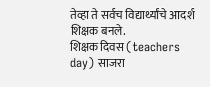तेव्हा ते सर्वच विद्यार्थ्यांचे आदर्श शिक्षक बनले.
शिक्षक दिवस (teachers day) साजरा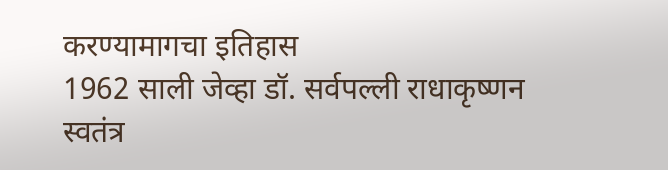करण्यामागचा इतिहास
1962 साली जेव्हा डॉ. सर्वपल्ली राधाकृष्णन स्वतंत्र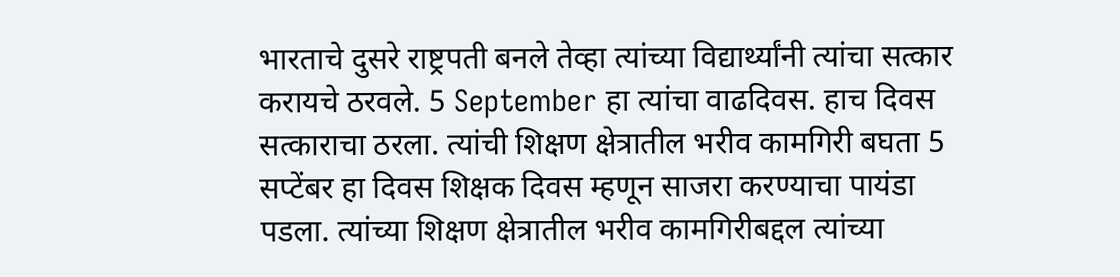भारताचे दुसरे राष्ट्रपती बनले तेव्हा त्यांच्या विद्यार्थ्यांनी त्यांचा सत्कार करायचे ठरवले. 5 September हा त्यांचा वाढदिवस. हाच दिवस सत्काराचा ठरला. त्यांची शिक्षण क्षेत्रातील भरीव कामगिरी बघता 5 सप्टेंबर हा दिवस शिक्षक दिवस म्हणून साजरा करण्याचा पायंडा पडला. त्यांच्या शिक्षण क्षेत्रातील भरीव कामगिरीबद्दल त्यांच्या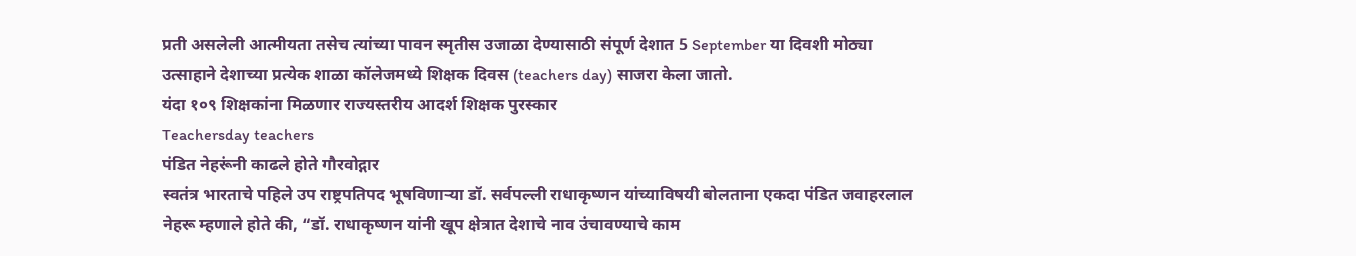प्रती असलेली आत्मीयता तसेच त्यांच्या पावन स्मृतीस उजाळा देण्यासाठी संपूर्ण देशात 5 September या दिवशी मोठ्या उत्साहाने देशाच्या प्रत्येक शाळा कॉलेजमध्ये शिक्षक दिवस (teachers day) साजरा केला जातो.
यंदा १०९ शिक्षकांना मिळणार राज्यस्तरीय आदर्श शिक्षक पुरस्कार
Teachersday teachers
पंडित नेहरूंनी काढले होते गौरवोद्गार
स्वतंत्र भारताचे पहिले उप राष्ट्रपतिपद भूषविणाऱ्या डॉ. सर्वपल्ली राधाकृष्णन यांच्याविषयी बोलताना एकदा पंडित जवाहरलाल नेहरू म्हणाले होते की, “डॉ. राधाकृष्णन यांनी खूप क्षेत्रात देशाचे नाव उंचावण्याचे काम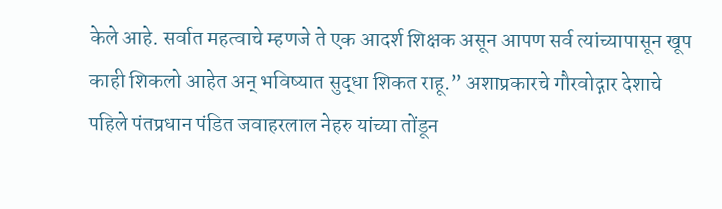केले आहे. सर्वात महत्वाचे म्हणजे ते एक आदर्श शिक्षक असून आपण सर्व त्यांच्यापासून खूप काही शिकलो आहेत अन् भविष्यात सुद्धा शिकत राहू.” अशाप्रकारचे गौरवोद्गार देशाचे पहिले पंतप्रधान पंडित जवाहरलाल नेहरु यांच्या तोंडून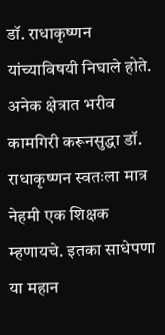डॉ. राधाकृष्णन यांच्याविषयी निघाले होते. अनेक क्षेत्रात भरीव कामगिरी करूनसुद्धा डॉ. राधाकृष्णन स्वतःला मात्र नेहमी एक शिक्षक म्हणायचे. इतका साधेपणा या महान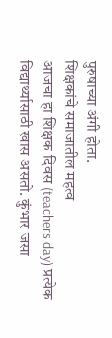पुरुषाच्या अंगी होता.
शिक्षकांचे समाजातील महत्व
आजचा हा शिक्षक दिवस (teachers day) प्रत्येक विद्यार्थ्यासाठी खास असतो. कुंभार जसा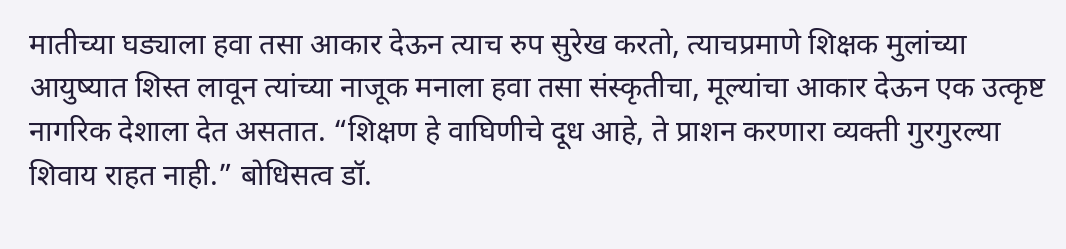मातीच्या घड्याला हवा तसा आकार देऊन त्याच रुप सुरेख करतो, त्याचप्रमाणे शिक्षक मुलांच्या आयुष्यात शिस्त लावून त्यांच्या नाजूक मनाला हवा तसा संस्कृतीचा, मूल्यांचा आकार देऊन एक उत्कृष्ट नागरिक देशाला देत असतात. “शिक्षण हे वाघिणीचे दूध आहे, ते प्राशन करणारा व्यक्ती गुरगुरल्या शिवाय राहत नाही.” बोधिसत्व डॉ.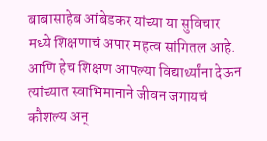बाबासाहेब आंबेडकर यांच्या या सुविचार मध्ये शिक्षणाचं अपार महत्व सांगितल आहे. आणि हेच शिक्षण आपल्या विद्यार्थ्यांना देऊन त्यांच्यात स्वाभिमानाने जीवन जगायचं कौशल्य अन्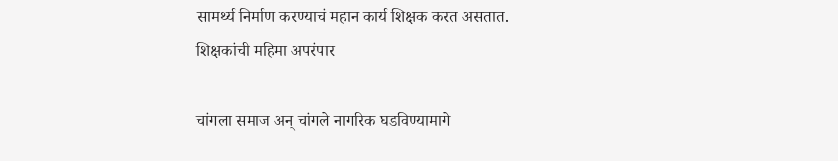सामर्थ्य निर्माण करण्याचं महान कार्य शिक्षक करत असतात.
शिक्षकांची महिमा अपरंपार

चांगला समाज अन् चांगले नागरिक घडविण्यामागे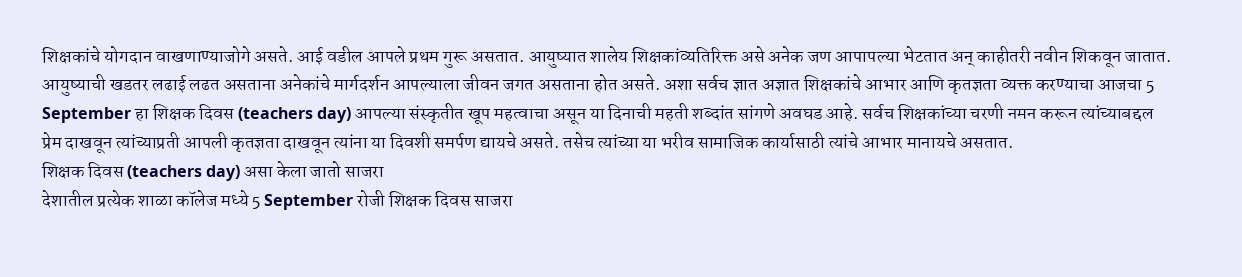शिक्षकांचे योगदान वाखणाण्याजोगे असते. आई वडील आपले प्रथम गुरू असतात. आयुष्यात शालेय शिक्षकांव्यतिरिक्त असे अनेक जण आपापल्या भेटतात अन् काहीतरी नवीन शिकवून जातात. आयुष्याची खडतर लढाई लढत असताना अनेकांचे मार्गदर्शन आपल्याला जीवन जगत असताना होत असते. अशा सर्वच ज्ञात अज्ञात शिक्षकांचे आभार आणि कृतज्ञता व्यक्त करण्याचा आजचा 5 September हा शिक्षक दिवस (teachers day) आपल्या संस्कृतीत खूप महत्वाचा असून या दिनाची महती शब्दांत सांगणे अवघड आहे. सर्वच शिक्षकांच्या चरणी नमन करून त्यांच्याबद्दल प्रेम दाखवून त्यांच्याप्रती आपली कृतज्ञता दाखवून त्यांना या दिवशी समर्पण द्यायचे असते. तसेच त्यांच्या या भरीव सामाजिक कार्यासाठी त्यांचे आभार मानायचे असतात.
शिक्षक दिवस (teachers day) असा केला जातो साजरा
देशातील प्रत्येक शाळा कॉलेज मध्ये 5 September रोजी शिक्षक दिवस साजरा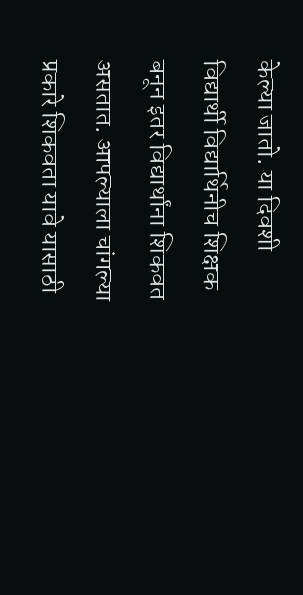केल्या जातो. या दिवशी विद्यार्थी विद्यार्थिनीच शिक्षक बनून इतर विद्यार्थांना शिकवत असतात. आपल्याला चांगल्या प्रकारे शिकवता यावे यासाठी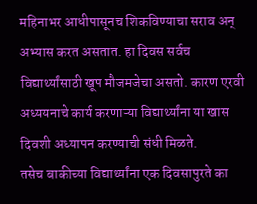महिनाभर आधीपासूनच शिकविण्याचा सराव अन् अभ्यास करत असतात. हा दिवस सर्वच विद्यार्थ्यांसाठी खूप मौजमजेचा असतो. कारण एरवी अध्ययनाचे कार्य करणाऱ्या विद्यार्थ्यांना या खास दिवशी अध्यापन करण्याची संधी मिळते.
तसेच बाकीच्या विद्यार्थ्यांना एक दिवसापुरते का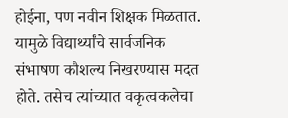होईना, पण नवीन शिक्षक मिळतात. यामुळे विद्यार्थ्यांचे सार्वजनिक संभाषण कौशल्य निखरण्यास मदत होते. तसेच त्यांच्यात वकृत्वकलेचा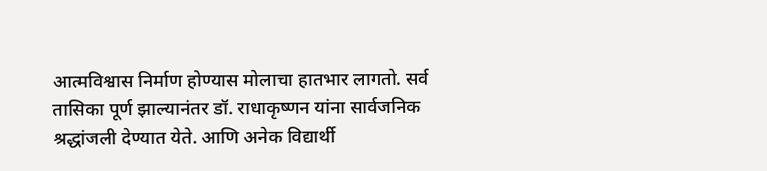आत्मविश्वास निर्माण होण्यास मोलाचा हातभार लागतो. सर्व तासिका पूर्ण झाल्यानंतर डॉ. राधाकृष्णन यांना सार्वजनिक श्रद्धांजली देण्यात येते. आणि अनेक विद्यार्थी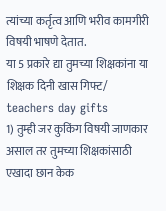त्यांच्या कर्तृत्व आणि भरीव कामगीरी विषयी भाषणे देतात.
या 5 प्रकारे द्या तुमच्या शिक्षकांना या शिक्षक दिनी खास गिफ्ट/ teachers day gifts
1) तुम्ही जर कुकिंग विषयी जाणकार असाल तर तुमच्या शिक्षकांसाठी एखादा छान केक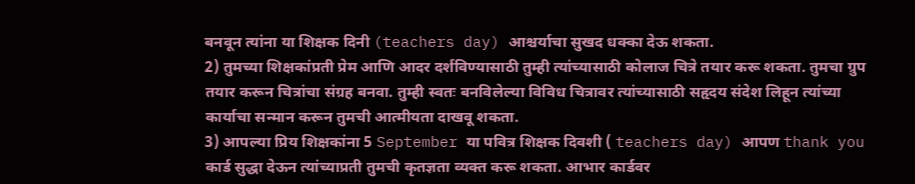बनवून त्यांना या शिक्षक दिनी (teachers day) आश्चर्याचा सुखद धक्का देऊ शकता.
2) तुमच्या शिक्षकांप्रती प्रेम आणि आदर दर्शविण्यासाठी तुम्ही त्यांच्यासाठी कोलाज चित्रे तयार करू शकता. तुमचा ग्रुप तयार करून चित्रांचा संग्रह बनवा. तुम्ही स्वतः बनविलेल्या विविध चित्रावर त्यांच्यासाठी सहृदय संदेश लिहून त्यांच्या कार्याचा सन्मान करून तुमची आत्मीयता दाखवू शकता.
3) आपल्या प्रिय शिक्षकांना 5 September या पवित्र शिक्षक दिवशी ( teachers day) आपण thank you कार्ड सुद्धा देऊन त्यांच्याप्रती तुमची कृतज्ञता व्यक्त करू शकता. आभार कार्डवर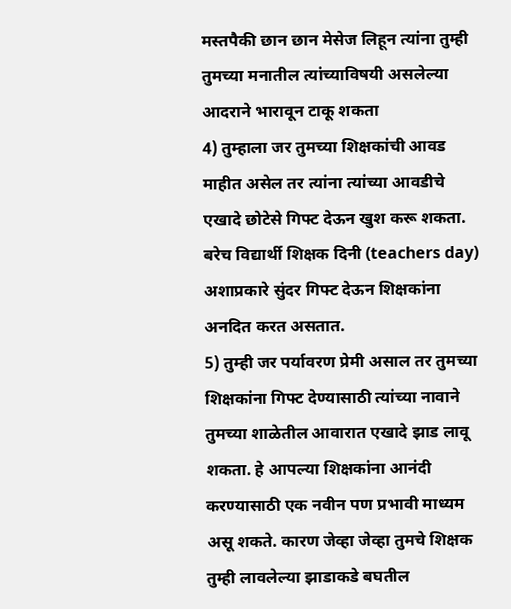मस्तपैकी छान छान मेसेज लिहून त्यांना तुम्ही तुमच्या मनातील त्यांच्याविषयी असलेल्या आदराने भारावून टाकू शकता
4) तुम्हाला जर तुमच्या शिक्षकांची आवड माहीत असेल तर त्यांना त्यांच्या आवडीचे एखादे छोटेसे गिफ्ट देऊन खुश करू शकता. बरेच विद्यार्थी शिक्षक दिनी (teachers day) अशाप्रकारे सुंदर गिफ्ट देऊन शिक्षकांना अनदित करत असतात.
5) तुम्ही जर पर्यावरण प्रेमी असाल तर तुमच्या शिक्षकांना गिफ्ट देण्यासाठी त्यांच्या नावाने तुमच्या शाळेतील आवारात एखादे झाड लावू शकता. हे आपल्या शिक्षकांना आनंदी करण्यासाठी एक नवीन पण प्रभावी माध्यम असू शकते. कारण जेव्हा जेव्हा तुमचे शिक्षक तुम्ही लावलेल्या झाडाकडे बघतील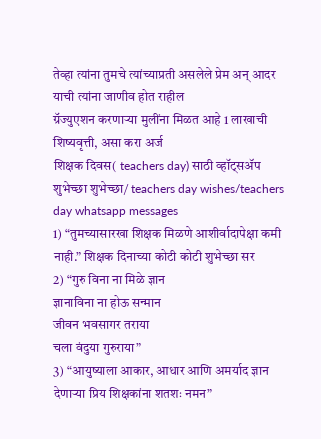तेव्हा त्यांना तुमचे त्यांच्याप्रती असलेले प्रेम अन् आदर याची त्यांना जाणीव होत राहील
ग्रॅज्युएशन करणाऱ्या मुलींना मिळत आहे 1 लाखाची शिष्यवृत्ती, असा करा अर्ज
शिक्षक दिवस( teachers day) साठी व्हॉट्सॲप शुभेच्छा शुभेच्छा/ teachers day wishes/teachers day whatsapp messages
1) “तुमच्यासारखा शिक्षक मिळणे आशीर्वादापेक्षा कमी नाही.” शिक्षक दिनाच्या कोटी कोटी शुभेच्छा सर
2) “गुरु विना ना मिळे ज्ञान
ज्ञानाविना ना होऊ सन्मान
जीवन भवसागर तराया
चला वंदुया गुरुराया”
3) “आयुष्याला आकार, आधार आणि अमर्याद ज्ञान देणाऱ्या प्रिय शिक्षकांना शतशः नमन”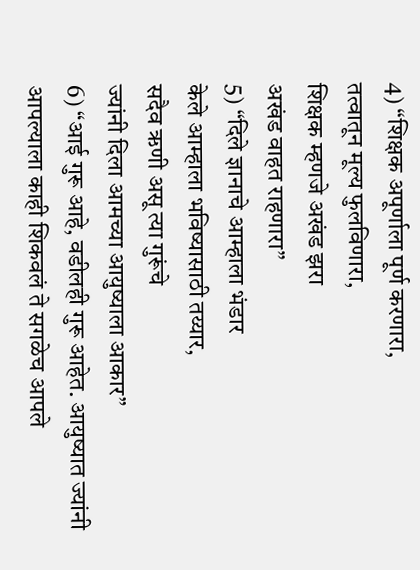4) “शिक्षक अपूर्णाला पूर्ण करणारा,
तत्वातून मूल्य फुलविणारा,
शिक्षक म्हणजे अखंड झरा
अखंड वाहत राहणारा”
5) “दिले ज्ञानाचे आम्हाला भंडार
केले आम्हाला भविष्यासाठी तय्यार,
सदैव ऋणी असू त्या गुरूंचे
ज्यांनी दिला आमच्या आयुष्याला आकार”
6) “आई गुरू आहे, वडीलही गुरू आहेत. आयुष्यात ज्यांनी आपल्याला काही शिकवलं ते सगळेच आपले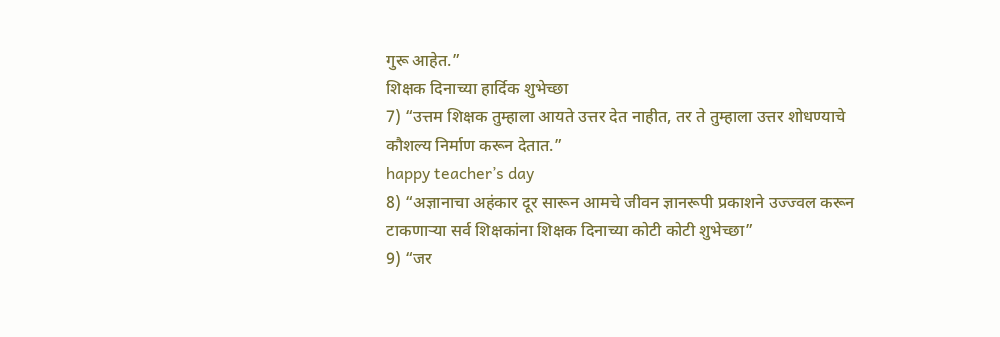गुरू आहेत.”
शिक्षक दिनाच्या हार्दिक शुभेच्छा
7) “उत्तम शिक्षक तुम्हाला आयते उत्तर देत नाहीत, तर ते तुम्हाला उत्तर शोधण्याचे कौशल्य निर्माण करून देतात.”
happy teacher’s day
8) “अज्ञानाचा अहंकार दूर सारून आमचे जीवन ज्ञानरूपी प्रकाशने उज्ज्वल करून टाकणाऱ्या सर्व शिक्षकांना शिक्षक दिनाच्या कोटी कोटी शुभेच्छा”
9) “जर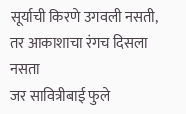सूर्याची किरणे उगवली नसती,
तर आकाशाचा रंगच दिसला नसता
जर सावित्रीबाई फुले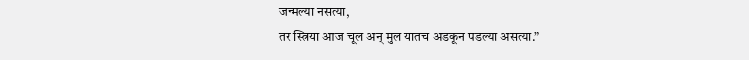जन्मल्या नसत्या,
तर स्त्रिया आज चूल अन् मुल यातच अडकून पडल्या असत्या.”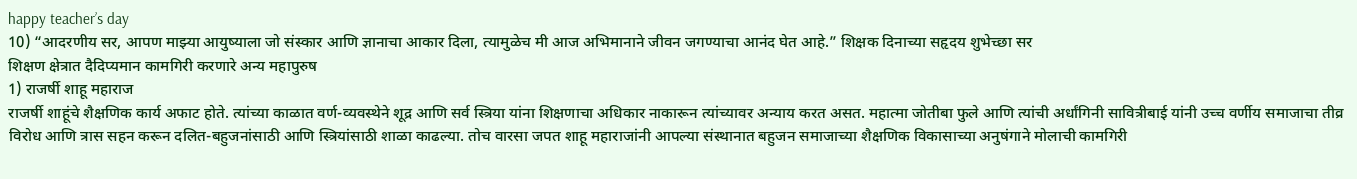happy teacher’s day
10) “आदरणीय सर, आपण माझ्या आयुष्याला जो संस्कार आणि ज्ञानाचा आकार दिला, त्यामुळेच मी आज अभिमानाने जीवन जगण्याचा आनंद घेत आहे.” शिक्षक दिनाच्या सहृदय शुभेच्छा सर
शिक्षण क्षेत्रात दैदिप्यमान कामगिरी करणारे अन्य महापुरुष
1) राजर्षी शाहू महाराज
राजर्षी शाहूंचे शैक्षणिक कार्य अफाट होते. त्यांच्या काळात वर्ण-व्यवस्थेने शूद्र आणि सर्व स्त्रिया यांना शिक्षणाचा अधिकार नाकारून त्यांच्यावर अन्याय करत असत. महात्मा जोतीबा फुले आणि त्यांची अर्धांगिनी सावित्रीबाई यांनी उच्च वर्णीय समाजाचा तीव्र विरोध आणि त्रास सहन करून दलित-बहुजनांसाठी आणि स्त्रियांसाठी शाळा काढल्या. तोच वारसा जपत शाहू महाराजांनी आपल्या संस्थानात बहुजन समाजाच्या शैक्षणिक विकासाच्या अनुषंगाने मोलाची कामगिरी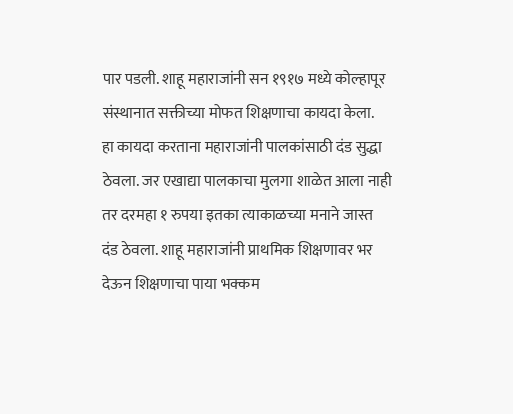पार पडली. शाहू महाराजांनी सन १९१७ मध्ये कोल्हापूर संस्थानात सक्तीच्या मोफत शिक्षणाचा कायदा केला.
हा कायदा करताना महाराजांनी पालकांसाठी दंड सुद्धा ठेवला. जर एखाद्या पालकाचा मुलगा शाळेत आला नाही तर दरमहा १ रुपया इतका त्याकाळच्या मनाने जास्त दंड ठेवला. शाहू महाराजांनी प्राथमिक शिक्षणावर भर देऊन शिक्षणाचा पाया भक्कम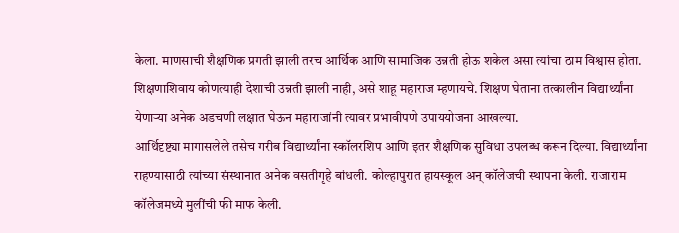केला. माणसाची शैक्षणिक प्रगती झाली तरच आर्थिक आणि सामाजिक उन्नती होऊ शकेल असा त्यांचा ठाम विश्वास होता. शिक्षणाशिवाय कोणत्याही देशाची उन्नती झाली नाही, असे शाहू महाराज म्हणायचे. शिक्षण घेताना तत्कालीन विद्यार्थ्यांना येणाऱ्या अनेक अडचणी लक्षात घेऊन महाराजांनी त्यावर प्रभावीपणे उपाययोजना आखल्या.
आर्थिदृष्ट्या मागासलेले तसेच गरीब विद्यार्थ्यांना स्कॉलरशिप आणि इतर शैक्षणिक सुविधा उपलब्ध करून दिल्या. विद्यार्थ्यांना राहण्यासाठी त्यांच्या संस्थानात अनेक वसतीगृहे बांधली. कोल्हापुरात हायस्कूल अन् कॉलेजची स्थापना केली. राजाराम कॉलेजमध्ये मुलींची फी माफ केली.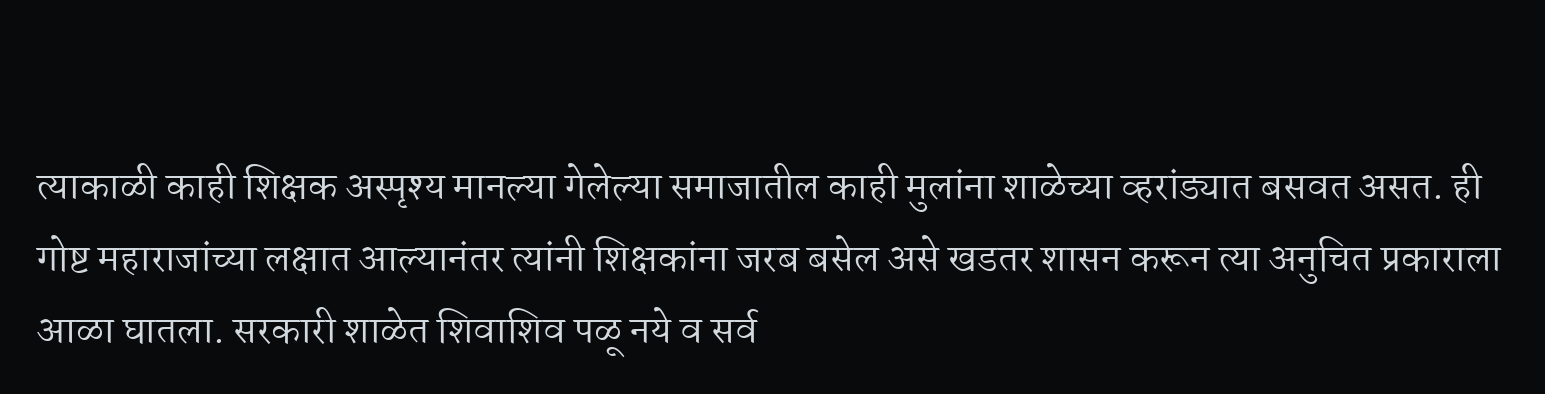त्याकाळी काही शिक्षक अस्पृश्य मानल्या गेलेल्या समाजातील काही मुलांना शाळेच्या व्हरांड्यात बसवत असत. ही गोष्ट महाराजांच्या लक्षात आल्यानंतर त्यांनी शिक्षकांना जरब बसेल असे खडतर शासन करून त्या अनुचित प्रकाराला आळा घातला. सरकारी शाळेत शिवाशिव पळू नये व सर्व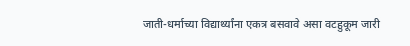जाती-धर्माच्या विद्यार्थ्यांना एकत्र बसवावे असा वटहुकूम जारी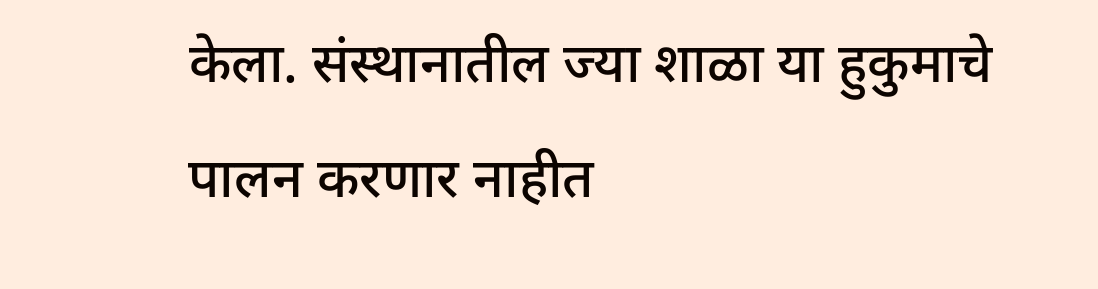केला. संस्थानातील ज्या शाळा या हुकुमाचे पालन करणार नाहीत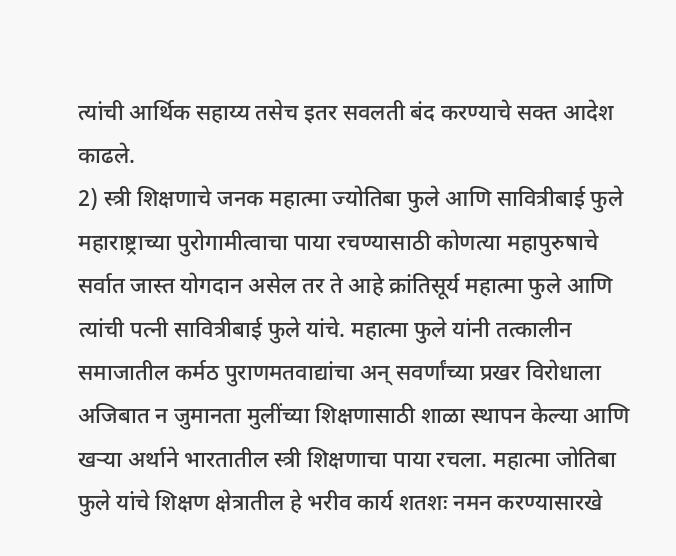त्यांची आर्थिक सहाय्य तसेच इतर सवलती बंद करण्याचे सक्त आदेश काढले.
2) स्त्री शिक्षणाचे जनक महात्मा ज्योतिबा फुले आणि सावित्रीबाई फुले
महाराष्ट्राच्या पुरोगामीत्वाचा पाया रचण्यासाठी कोणत्या महापुरुषाचे सर्वात जास्त योगदान असेल तर ते आहे क्रांतिसूर्य महात्मा फुले आणि त्यांची पत्नी सावित्रीबाई फुले यांचे. महात्मा फुले यांनी तत्कालीन समाजातील कर्मठ पुराणमतवाद्यांचा अन् सवर्णांच्या प्रखर विरोधाला अजिबात न जुमानता मुलींच्या शिक्षणासाठी शाळा स्थापन केल्या आणि खऱ्या अर्थाने भारतातील स्त्री शिक्षणाचा पाया रचला. महात्मा जोतिबा फुले यांचे शिक्षण क्षेत्रातील हे भरीव कार्य शतशः नमन करण्यासारखे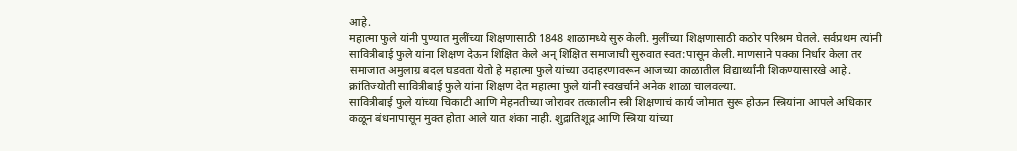आहे.
महात्मा फुले यांनी पुण्यात मुलींच्या शिक्षणासाठी 1848 शाळामध्ये सुरु केली. मुलींच्या शिक्षणासाठी कठोर परिश्रम घेतले. सर्वप्रथम त्यांनी सावित्रीबाई फुले यांना शिक्षण देऊन शिक्षित केले अन् शिक्षित समाजाची सुरुवात स्वत:पासून केली. माणसाने पक्का निर्धार केला तर समाजात अमुलाग्र बदल घडवता येतो हे महात्मा फुले यांच्या उदाहरणावरून आजच्या काळातील विद्यार्थ्यांनी शिकण्यासारखे आहे. क्रांतिज्योती सावित्रीबाई फुले यांना शिक्षण देत महात्मा फुले यांनी स्वखर्चाने अनेक शाळा चालवल्या.
सावित्रीबाई फुले यांच्या चिकाटी आणि मेहनतीच्या जोरावर तत्कालीन स्त्री शिक्षणाचं कार्य जोमात सुरू होऊन स्त्रियांना आपले अधिकार कळून बंधनापासून मुक्त होता आले यात शंका नाही. शुद्रातिशूद्र आणि स्त्रिया यांच्या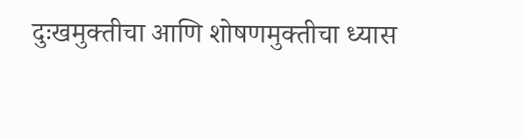दुःखमुक्तीचा आणि शोषणमुक्तीचा ध्यास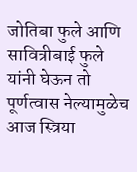जोतिबा फुले आणि सावित्रीबाई फुले यांनी घेऊन तो पूर्णत्वास नेल्यामुळेच आज स्त्रिया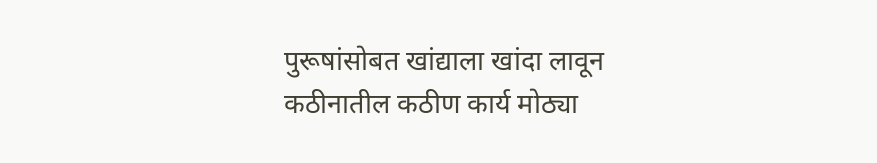पुरूषांसोबत खांद्याला खांदा लावून कठीनातील कठीण कार्य मोठ्या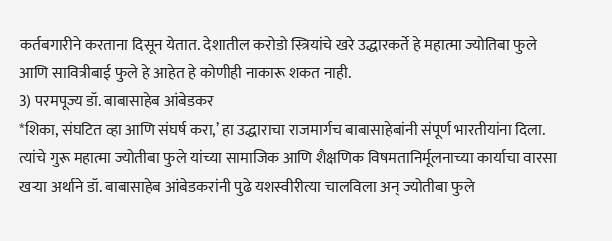कर्तबगारीने करताना दिसून येतात. देशातील करोडो स्त्रियांचे खरे उद्धारकर्ते हे महात्मा ज्योतिबा फुले आणि सावित्रीबाई फुले हे आहेत हे कोणीही नाकारू शकत नाही.
3) परमपूज्य डॉ. बाबासाहेब आंबेडकर
*शिका, संघटित व्हा आणि संघर्ष करा,’ हा उद्धाराचा राजमार्गच बाबासाहेबांनी संपूर्ण भारतीयांना दिला. त्यांचे गुरू महात्मा ज्योतीबा फुले यांच्या सामाजिक आणि शैक्षणिक विषमतानिर्मूलनाच्या कार्याचा वारसा खऱ्या अर्थाने डॉ. बाबासाहेब आंबेडकरांनी पुढे यशस्वीरीत्या चालविला अन् ज्योतीबा फुले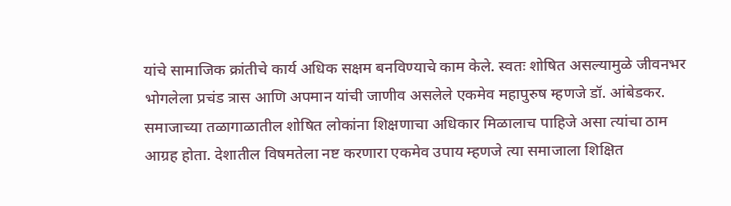यांचे सामाजिक क्रांतीचे कार्य अधिक सक्षम बनविण्याचे काम केले. स्वतः शोषित असल्यामुळे जीवनभर भोगलेला प्रचंड त्रास आणि अपमान यांची जाणीव असलेले एकमेव महापुरुष म्हणजे डॉ. आंबेडकर. समाजाच्या तळागाळातील शोषित लोकांना शिक्षणाचा अधिकार मिळालाच पाहिजे असा त्यांचा ठाम आग्रह होता. देशातील विषमतेला नष्ट करणारा एकमेव उपाय म्हणजे त्या समाजाला शिक्षित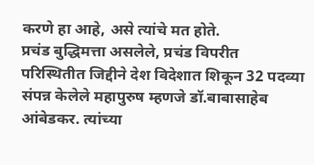करणे हा आहे, असे त्यांचे मत होते.
प्रचंड बुद्धिमत्ता असलेले, प्रचंड विपरीत परिस्थितीत जिद्दीने देश विदेशात शिकून 32 पदव्या संपन्न केलेले महापुरुष म्हणजे डॉ.बाबासाहेब आंबेडकर. त्यांच्या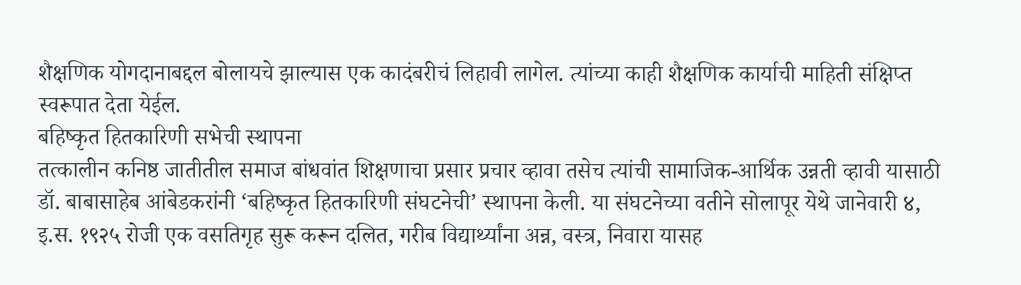शैक्षणिक योगदानाबद्दल बोलायचे झाल्यास एक कादंबरीचं लिहावी लागेल. त्यांच्या काही शैक्षणिक कार्याची माहिती संक्षिप्त स्वरूपात देता येईल.
बहिष्कृत हितकारिणी सभेची स्थापना
तत्कालीन कनिष्ठ जातीतील समाज बांधवांत शिक्षणाचा प्रसार प्रचार व्हावा तसेच त्यांची सामाजिक-आर्थिक उन्नती व्हावी यासाठी डॉ. बाबासाहेब आंबेडकरांनी ‘बहिष्कृत हितकारिणी संघटनेची’ स्थापना केली. या संघटनेच्या वतीने सोलापूर येथे जानेवारी ४, इ.स. १९२५ रोजी एक वसतिगृह सुरू करून दलित, गरीब विद्यार्थ्यांना अन्न, वस्त्र, निवारा यासह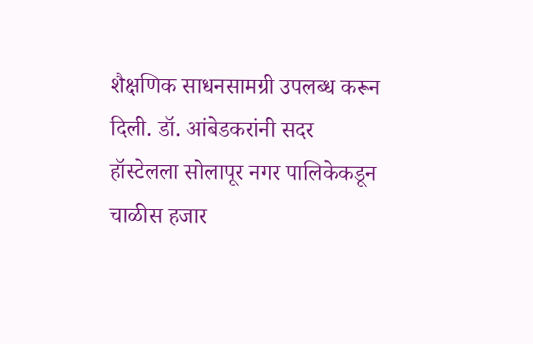शैक्षणिक साधनसामग्री उपलब्ध करून दिली. डॉ. आंबेडकरांनी सदर हॉस्टेलला सोलापूर नगर पालिकेकडून चाळीस हजार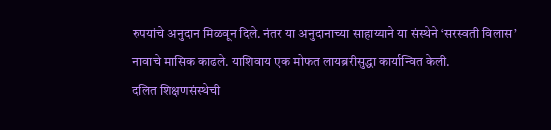रुपयांचे अनुदान मिळवून दिले. नंतर या अनुदानाच्या साहाय्याने या संस्थेने ‘सरस्वती विलास’ नावाचे मासिक काढले. याशिवाय एक मोफत लायब्ररीसुद्धा कार्यान्वित केली.
दलित शिक्षणसंस्थेची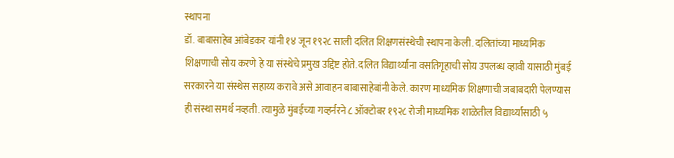स्थापना
डॉ. बाबासाहेब आंबेडकर यांनी १४ जून १९२८ साली दलित शिक्षणसंस्थेची स्थापना केली. दलितांच्या माध्यमिक शिक्षणाची सोय करणे हे या संस्थेचे प्रमुख उद्दिष्ट होते. दलित विद्यार्थ्यांना वसतिगृहाची सोय उपलब्ध व्हावी यासाठी मुंबई सरकारने या संस्थेस सहाय्य करावे असे आवाहन बाबासाहेबांनी केले. कारण माध्यमिक शिक्षणाची जबाबदारी पेलण्यास ही संस्था समर्थ नव्हती. त्यामुळे मुंबईच्या गव्हर्नरने ८ ऑक्टोबर १९२८ रोजी माध्यमिक शाळेतील विद्यार्थ्यांसाठी ५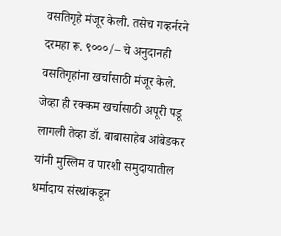वसतिगृहे मंजूर केली. तसेच गव्हर्नरने दरमहा रू. ९०००/– चे अनुदानही वसतिगृहांना खर्चासाठी मंजूर केले. जेव्हा ही रक्कम खर्चासाठी अपूरी पडू लागली तेव्हा डॉ. बाबासाहेब आंबेडकर यांनी मुस्लिम व पारशी समुदायातील धर्मादाय संस्थांकडून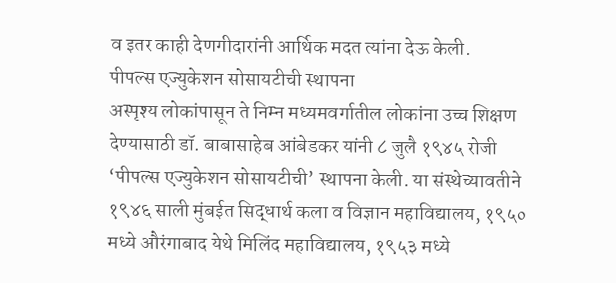व इतर काही देणगीदारांनी आर्थिक मदत त्यांना देऊ केली.
पीपल्स एज्युकेशन सोसायटीची स्थापना
अस्पृश्य लोकांपासून ते निम्न मध्यमवर्गातील लोकांना उच्च शिक्षण देण्यासाठी डॉ. बाबासाहेब आंबेडकर यांनी ८ जुलै १९४५ रोजी ‘पीपल्स एज्युकेशन सोसायटीची’ स्थापना केली. या संस्थेच्यावतीने १९४६ साली मुंबईत सिद्धार्थ कला व विज्ञान महाविद्यालय, १९५० मध्ये औरंगाबाद येथे मिलिंद महाविद्यालय, १९५३ मध्ये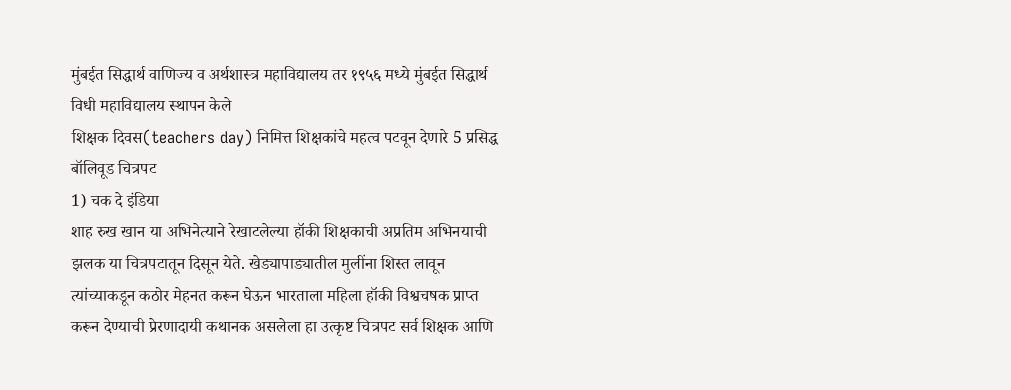मुंबईत सिद्धार्थ वाणिज्य व अर्थशास्त्र महाविद्यालय तर १९५६ मध्ये मुंबईत सिद्धार्थ विधी महाविद्यालय स्थापन केले
शिक्षक दिवस(teachers day) निमित्त शिक्षकांचे महत्व पटवून देणारे 5 प्रसिद्ध बॉलिवूड चित्रपट
1) चक दे इंडिया
शाह रुख खान या अभिनेत्याने रेखाटलेल्या हॉकी शिक्षकाची अप्रतिम अभिनयाची झलक या चित्रपटातून दिसून येते. खेड्यापाड्यातील मुलींना शिस्त लावून त्यांच्याकडून कठोर मेहनत करून घेऊन भारताला महिला हॉकी विश्वचषक प्राप्त करून देण्याची प्रेरणादायी कथानक असलेला हा उत्कृष्ट चित्रपट सर्व शिक्षक आणि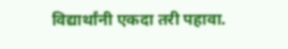विद्यार्थांनी एकदा तरी पहावा.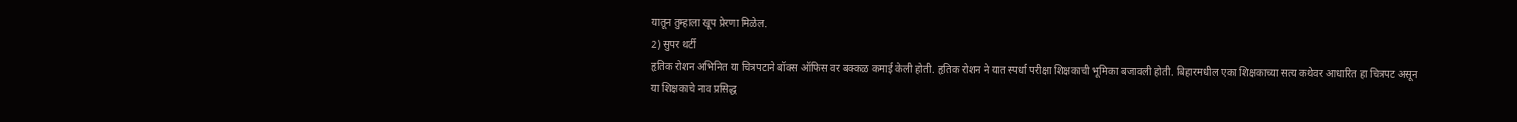यातून तुम्हाला खूप प्रेरणा मिळेल.
2) सुपर थर्टी
हृतिक रोशन अभिनित या चित्रपटाने बॉक्स ऑफिस वर बक्कळ कमाई केली होती. हृतिक रोशन ने यात स्पर्धा परीक्षा शिक्षकाची भूमिका बजावली होती. बिहारमधील एका शिक्षकाच्या सत्य कथेवर आधारित हा चित्रपट असून या शिक्षकाचे नाव प्रसिद्ध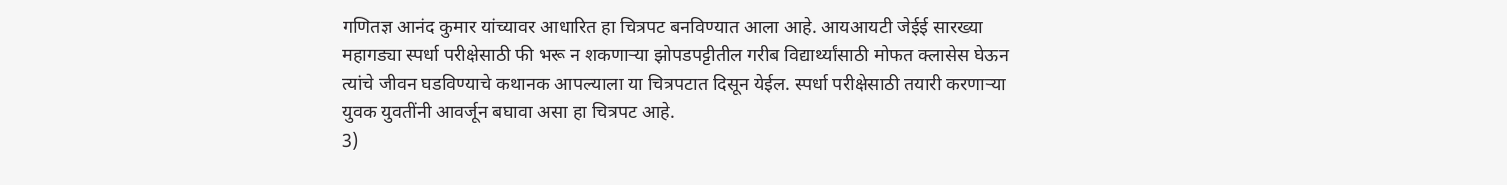गणितज्ञ आनंद कुमार यांच्यावर आधारित हा चित्रपट बनविण्यात आला आहे. आयआयटी जेईई सारख्या महागड्या स्पर्धा परीक्षेसाठी फी भरू न शकणाऱ्या झोपडपट्टीतील गरीब विद्यार्थ्यांसाठी मोफत क्लासेस घेऊन त्यांचे जीवन घडविण्याचे कथानक आपल्याला या चित्रपटात दिसून येईल. स्पर्धा परीक्षेसाठी तयारी करणाऱ्या युवक युवतींनी आवर्जून बघावा असा हा चित्रपट आहे.
3)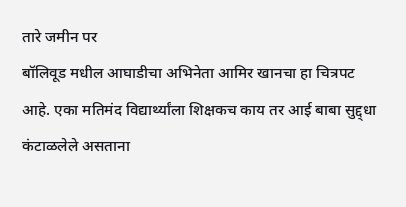तारे जमीन पर
बॉलिवूड मधील आघाडीचा अभिनेता आमिर खानचा हा चित्रपट आहे. एका मतिमंद विद्यार्थ्यांला शिक्षकच काय तर आई बाबा सुद्द्धा कंटाळलेले असताना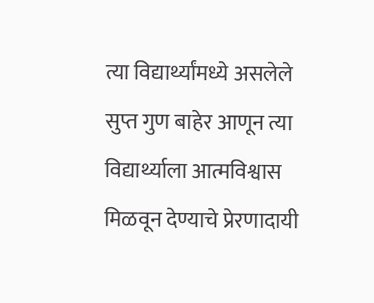त्या विद्यार्थ्यांमध्ये असलेले सुप्त गुण बाहेर आणून त्या विद्यार्थ्याला आत्मविश्वास मिळवून देण्याचे प्रेरणादायी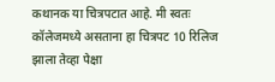कथानक या चित्रपटात आहे. मी स्वतः कॉलेजमध्ये असताना हा चित्रपट 10 रिलिज झाला तेव्हा पेक्षा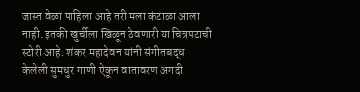जास्त वेळा पाहिला आहे तरी मला कंटाळा आला नाही. इतकी खुर्चीला खिळून ठेवणारी या चित्रपटाची स्टोरी आहे. शंकर महादेवन यांनी संगीतबद्ध केलेली सुमधुर गाणी ऐकून वातावरण अगदी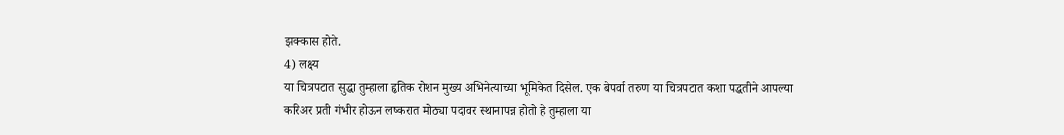झक्कास होते.
4) लक्ष्य
या चित्रपटात सुद्धा तुम्हाला हृतिक रोशन मुख्य अभिनेत्याच्या भूमिकेत दिसेल. एक बेपर्वा तरुण या चित्रपटात कशा पद्धतीने आपल्या करिअर प्रती गंभीर होऊन लष्करात मोठ्या पदावर स्थानापन्न होतो हे तुम्हाला या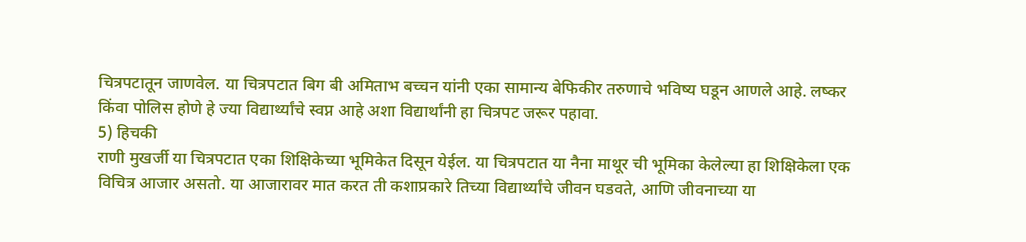चित्रपटातून जाणवेल. या चित्रपटात बिग बी अमिताभ बच्चन यांनी एका सामान्य बेफिकीर तरुणाचे भविष्य घडून आणले आहे. लष्कर किंवा पोलिस होणे हे ज्या विद्यार्थ्यांचे स्वप्न आहे अशा विद्यार्थांनी हा चित्रपट जरूर पहावा.
5) हिचकी
राणी मुखर्जी या चित्रपटात एका शिक्षिकेच्या भूमिकेत दिसून येईल. या चित्रपटात या नैना माथूर ची भूमिका केलेल्या हा शिक्षिकेला एक विचित्र आजार असतो. या आजारावर मात करत ती कशाप्रकारे तिच्या विद्यार्थ्यांचे जीवन घडवते, आणि जीवनाच्या या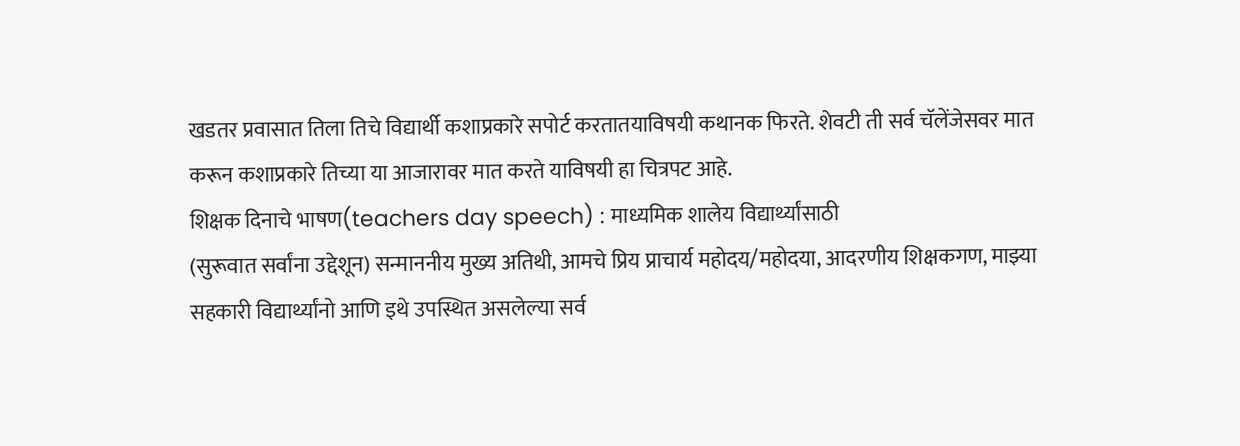खडतर प्रवासात तिला तिचे विद्यार्थी कशाप्रकारे सपोर्ट करतातयाविषयी कथानक फिरते. शेवटी ती सर्व चॅलेंजेसवर मात करून कशाप्रकारे तिच्या या आजारावर मात करते याविषयी हा चित्रपट आहे.
शिक्षक दिनाचे भाषण(teachers day speech) : माध्यमिक शालेय विद्यार्थ्यांसाठी
(सुरूवात सर्वांना उद्देशून) सन्माननीय मुख्य अतिथी, आमचे प्रिय प्राचार्य महोदय/महोदया, आदरणीय शिक्षकगण, माझ्या सहकारी विद्यार्थ्यांनो आणि इथे उपस्थित असलेल्या सर्व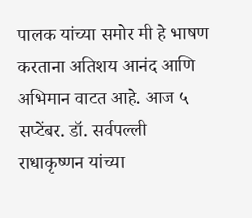पालक यांच्या समोर मी हे भाषण करताना अतिशय आनंद आणि अभिमान वाटत आहे. आज ५ सप्टेंबर. डॉ. सर्वपल्ली राधाकृष्णन यांच्या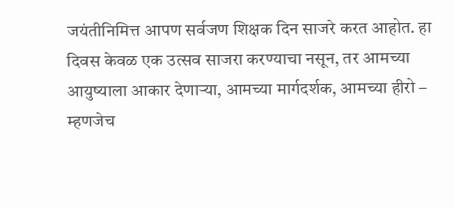जयंतीनिमित्त आपण सर्वजण शिक्षक दिन साजरे करत आहोत. हा दिवस केवळ एक उत्सव साजरा करण्याचा नसून, तर आमच्या आयुष्याला आकार देणाऱ्या, आमच्या मार्गदर्शक, आमच्या हीरो – म्हणजेच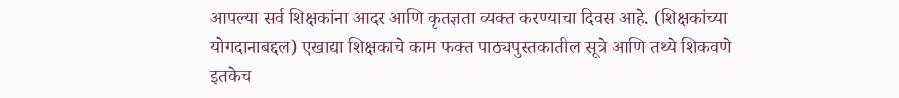आपल्या सर्व शिक्षकांना आदर आणि कृतज्ञता व्यक्त करण्याचा दिवस आहे. (शिक्षकांच्या योगदानाबद्दल) एखाद्या शिक्षकाचे काम फक्त पाठ्यपुस्तकातील सूत्रे आणि तथ्ये शिकवणे इतकेच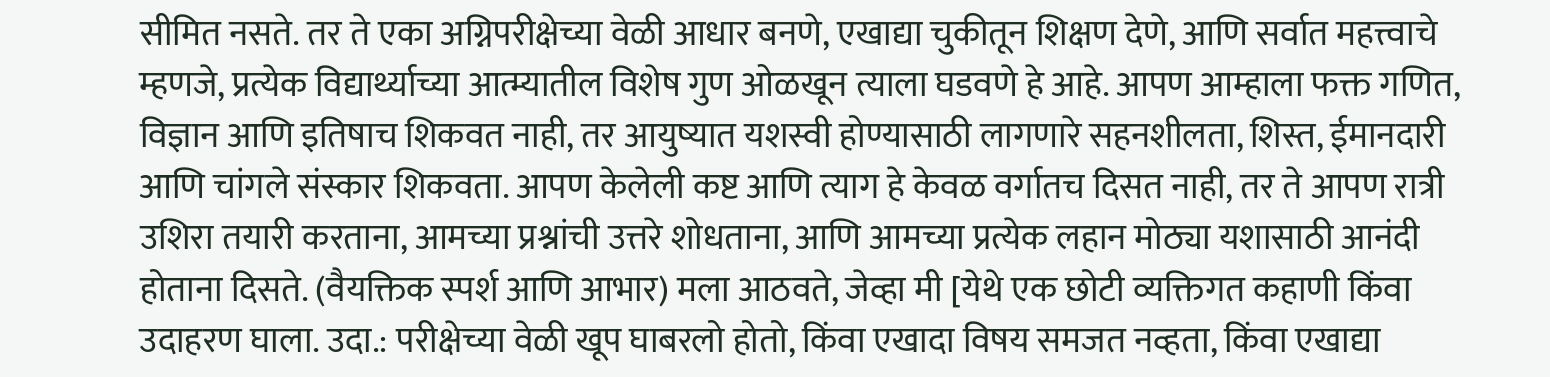सीमित नसते. तर ते एका अग्निपरीक्षेच्या वेळी आधार बनणे, एखाद्या चुकीतून शिक्षण देणे, आणि सर्वात महत्त्वाचे म्हणजे, प्रत्येक विद्यार्थ्याच्या आत्म्यातील विशेष गुण ओळखून त्याला घडवणे हे आहे. आपण आम्हाला फक्त गणित, विज्ञान आणि इतिषाच शिकवत नाही, तर आयुष्यात यशस्वी होण्यासाठी लागणारे सहनशीलता, शिस्त, ईमानदारी आणि चांगले संस्कार शिकवता. आपण केलेली कष्ट आणि त्याग हे केवळ वर्गातच दिसत नाही, तर ते आपण रात्री उशिरा तयारी करताना, आमच्या प्रश्नांची उत्तरे शोधताना, आणि आमच्या प्रत्येक लहान मोठ्या यशासाठी आनंदी होताना दिसते. (वैयक्तिक स्पर्श आणि आभार) मला आठवते, जेव्हा मी [येथे एक छोटी व्यक्तिगत कहाणी किंवा उदाहरण घाला. उदा.: परीक्षेच्या वेळी खूप घाबरलो होतो, किंवा एखादा विषय समजत नव्हता, किंवा एखाद्या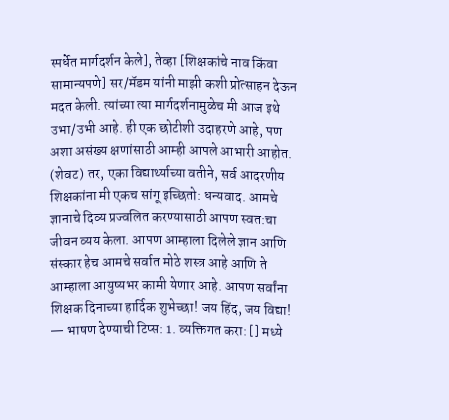स्पर्धेत मार्गदर्शन केले], तेव्हा [शिक्षकांचे नाव किंवा सामान्यपणे] सर/मॅडम यांनी माझी कशी प्रोत्साहन देऊन मदत केली. त्यांच्या त्या मार्गदर्शनामुळेच मी आज इथे उभा/उभी आहे. ही एक छोटीशी उदाहरणे आहे, पण अशा असंख्य क्षणांसाठी आम्ही आपले आभारी आहोत. (शेवट) तर, एका विद्यार्थ्याच्या वतीने, सर्व आदरणीय शिक्षकांना मी एकच सांगू इच्छितो: धन्यवाद. आमचे ज्ञानाचे दिव्य प्रज्वलित करण्यासाठी आपण स्वत:चा जीवन व्यय केला. आपण आम्हाला दिलेले ज्ञान आणि संस्कार हेच आमचे सर्वात मोठे शस्त्र आहे आणि ते आम्हाला आयुष्यभर कामी येणार आहे. आपण सर्वांना शिक्षक दिनाच्या हार्दिक शुभेच्छा! जय हिंद, जय विद्या! — भाषण देण्याची टिप्स: 1. व्यक्तिगत करा: [] मध्ये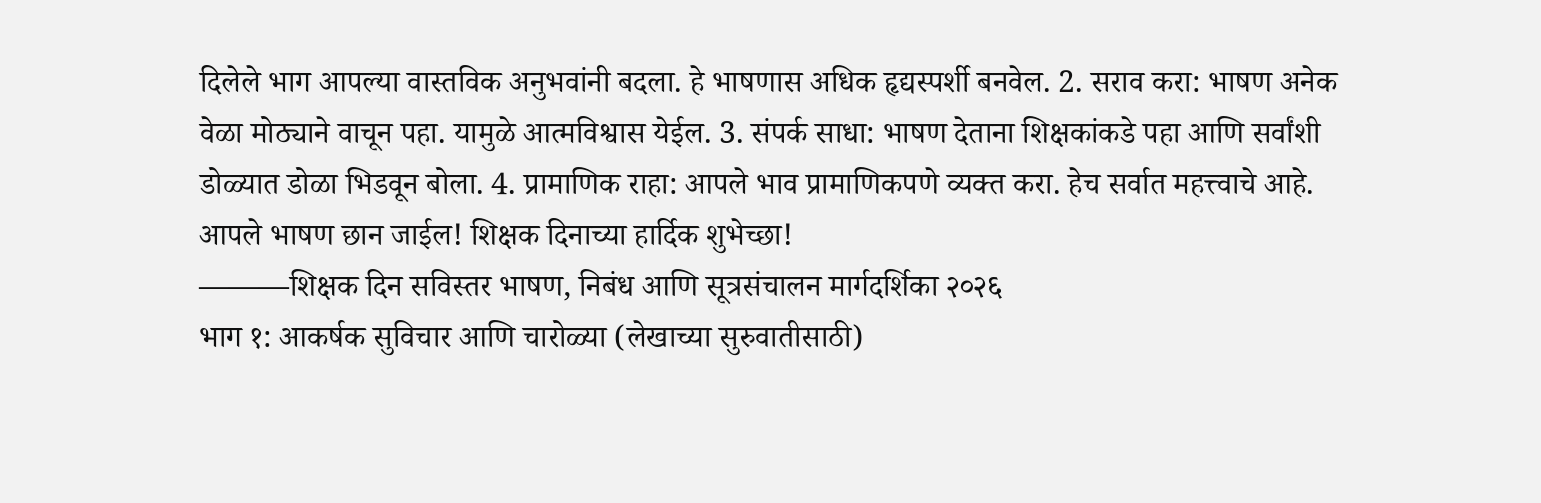दिलेले भाग आपल्या वास्तविक अनुभवांनी बदला. हे भाषणास अधिक हृद्यस्पर्शी बनवेल. 2. सराव करा: भाषण अनेक वेळा मोठ्याने वाचून पहा. यामुळे आत्मविश्वास येईल. 3. संपर्क साधा: भाषण देताना शिक्षकांकडे पहा आणि सर्वांशी डोळ्यात डोळा भिडवून बोला. 4. प्रामाणिक राहा: आपले भाव प्रामाणिकपणे व्यक्त करा. हेच सर्वात महत्त्वाचे आहे. आपले भाषण छान जाईल! शिक्षक दिनाच्या हार्दिक शुभेच्छा!
———शिक्षक दिन सविस्तर भाषण, निबंध आणि सूत्रसंचालन मार्गदर्शिका २०२६
भाग १: आकर्षक सुविचार आणि चारोळ्या (लेखाच्या सुरुवातीसाठी)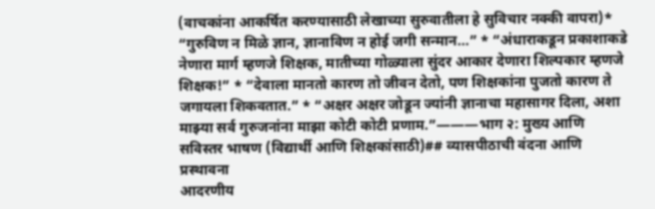(वाचकांना आकर्षित करण्यासाठी लेखाच्या सुरुवातीला हे सुविचार नक्की वापरा)* “गुरुविण न मिळे ज्ञान, ज्ञानाविण न होई जगी सन्मान…” * “अंधाराकडून प्रकाशाकडे नेणारा मार्ग म्हणजे शिक्षक, मातीच्या गोळ्याला सुंदर आकार देणारा शिल्पकार म्हणजे शिक्षक!” * “देवाला मानतो कारण तो जीवन देतो, पण शिक्षकांना पुजतो कारण ते जगायला शिकवतात.” * “अक्षर अक्षर जोडून ज्यांनी ज्ञानाचा महासागर दिला, अशा माझ्या सर्व गुरुजनांना माझा कोटी कोटी प्रणाम.”———भाग २: मुख्य आणि सविस्तर भाषण (विद्यार्थी आणि शिक्षकांसाठी)## व्यासपीठाची वंदना आणि प्रस्थावना
आदरणीय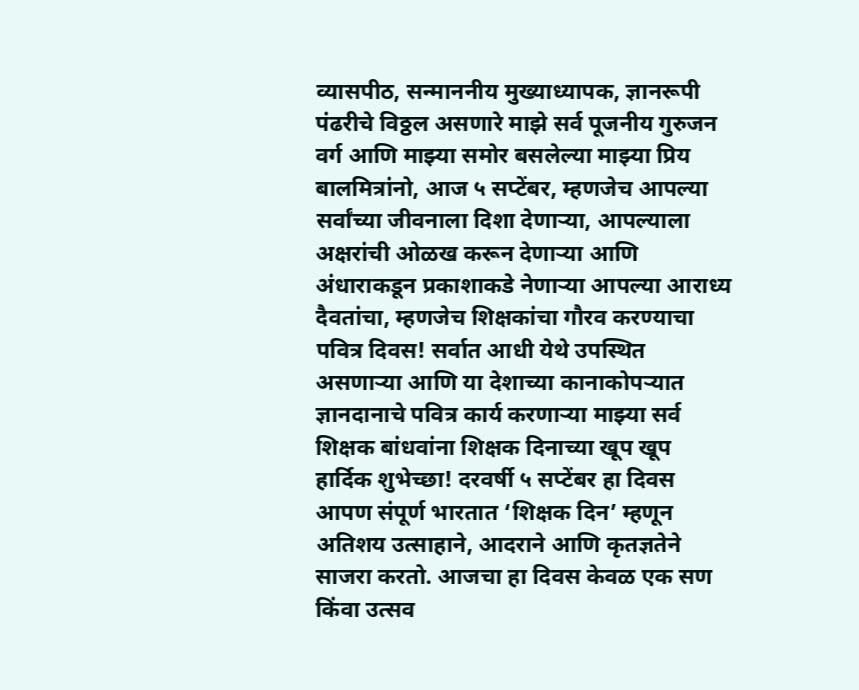व्यासपीठ, सन्माननीय मुख्याध्यापक, ज्ञानरूपी पंढरीचे विठ्ठल असणारे माझे सर्व पूजनीय गुरुजन वर्ग आणि माझ्या समोर बसलेल्या माझ्या प्रिय बालमित्रांनो, आज ५ सप्टेंबर, म्हणजेच आपल्या सर्वांच्या जीवनाला दिशा देणाऱ्या, आपल्याला अक्षरांची ओळख करून देणाऱ्या आणि अंधाराकडून प्रकाशाकडे नेणाऱ्या आपल्या आराध्य दैवतांचा, म्हणजेच शिक्षकांचा गौरव करण्याचा पवित्र दिवस! सर्वात आधी येथे उपस्थित असणाऱ्या आणि या देशाच्या कानाकोपऱ्यात ज्ञानदानाचे पवित्र कार्य करणाऱ्या माझ्या सर्व शिक्षक बांधवांना शिक्षक दिनाच्या खूप खूप हार्दिक शुभेच्छा! दरवर्षी ५ सप्टेंबर हा दिवस आपण संपूर्ण भारतात ‘शिक्षक दिन’ म्हणून अतिशय उत्साहाने, आदराने आणि कृतज्ञतेने साजरा करतो. आजचा हा दिवस केवळ एक सण किंवा उत्सव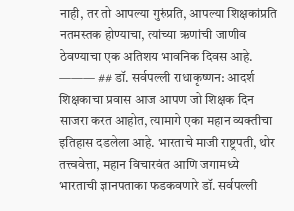नाही, तर तो आपल्या गुरुंप्रति, आपल्या शिक्षकांप्रति नतमस्तक होण्याचा, त्यांच्या ऋणांची जाणीव ठेवण्याचा एक अतिशय भावनिक दिवस आहे. ——— ## डॉ. सर्वपल्ली राधाकृष्णन: आदर्श शिक्षकाचा प्रवास आज आपण जो शिक्षक दिन साजरा करत आहोत, त्यामागे एका महान व्यक्तीचा इतिहास दडलेला आहे. भारताचे माजी राष्ट्रपती, थोर तत्त्ववेत्ता, महान विचारवंत आणि जगामध्ये भारताची ज्ञानपताका फडकवणारे डॉ. सर्वपल्ली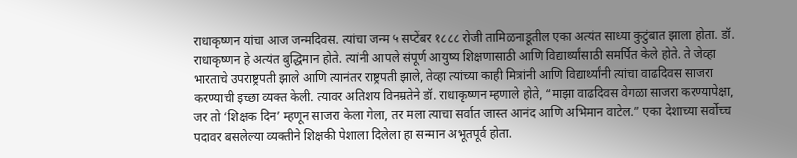राधाकृष्णन यांचा आज जन्मदिवस. त्यांचा जन्म ५ सप्टेंबर १८८८ रोजी तामिळनाडूतील एका अत्यंत साध्या कुटुंबात झाला होता. डॉ. राधाकृष्णन हे अत्यंत बुद्धिमान होते. त्यांनी आपले संपूर्ण आयुष्य शिक्षणासाठी आणि विद्यार्थ्यांसाठी समर्पित केले होते. ते जेव्हा भारताचे उपराष्ट्रपती झाले आणि त्यानंतर राष्ट्रपती झाले, तेव्हा त्यांच्या काही मित्रांनी आणि विद्यार्थ्यांनी त्यांचा वाढदिवस साजरा करण्याची इच्छा व्यक्त केली. त्यावर अतिशय विनम्रतेने डॉ. राधाकृष्णन म्हणाले होते, “माझा वाढदिवस वेगळा साजरा करण्यापेक्षा, जर तो ‘शिक्षक दिन’ म्हणून साजरा केला गेला, तर मला त्याचा सर्वात जास्त आनंद आणि अभिमान वाटेल.” एका देशाच्या सर्वोच्च पदावर बसलेल्या व्यक्तीने शिक्षकी पेशाला दिलेला हा सन्मान अभूतपूर्व होता.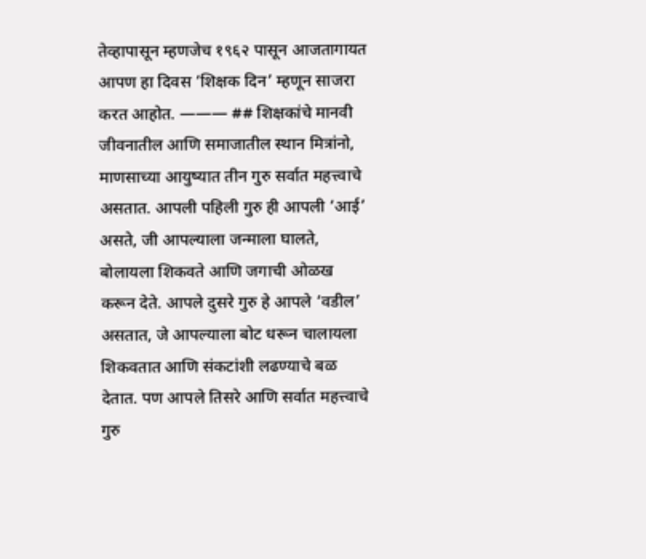तेव्हापासून म्हणजेच १९६२ पासून आजतागायत आपण हा दिवस ‘शिक्षक दिन’ म्हणून साजरा करत आहोत. ——— ## शिक्षकांचे मानवी जीवनातील आणि समाजातील स्थान मित्रांनो, माणसाच्या आयुष्यात तीन गुरु सर्वात महत्त्वाचे असतात. आपली पहिली गुरु ही आपली ‘आई’ असते, जी आपल्याला जन्माला घालते, बोलायला शिकवते आणि जगाची ओळख करून देते. आपले दुसरे गुरु हे आपले ‘वडील’ असतात, जे आपल्याला बोट धरून चालायला शिकवतात आणि संकटांशी लढण्याचे बळ देतात. पण आपले तिसरे आणि सर्वात महत्त्वाचे गुरु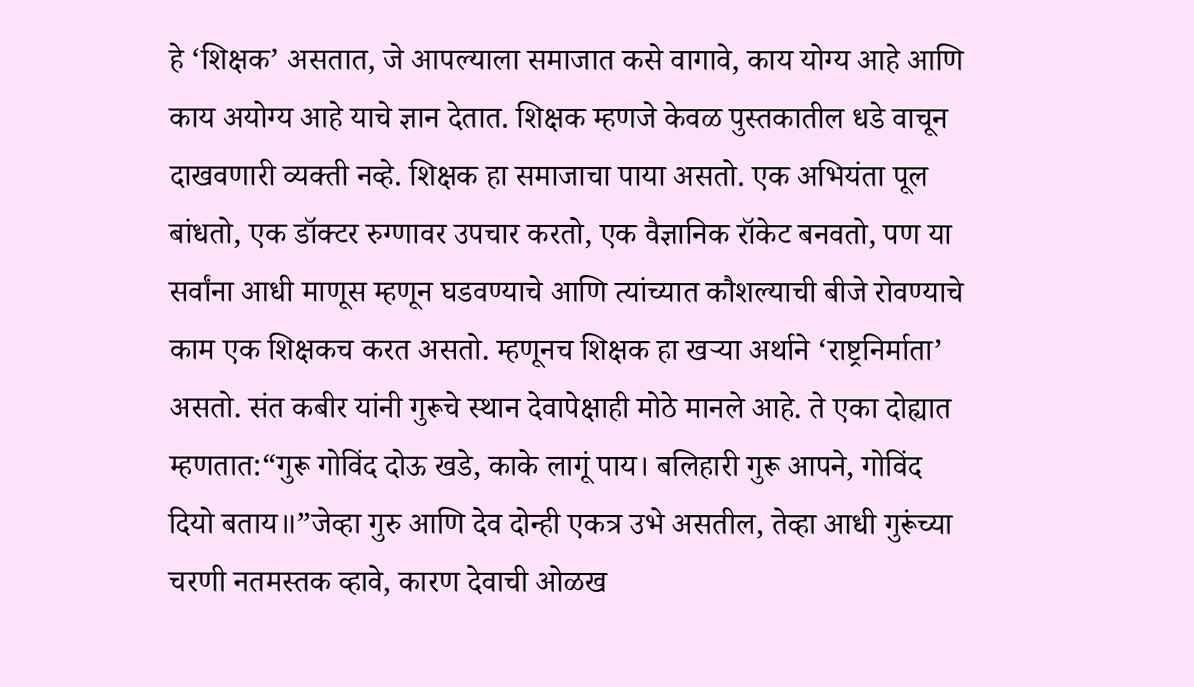हे ‘शिक्षक’ असतात, जे आपल्याला समाजात कसे वागावे, काय योग्य आहे आणि काय अयोग्य आहे याचे ज्ञान देतात. शिक्षक म्हणजे केवळ पुस्तकातील धडे वाचून दाखवणारी व्यक्ती नव्हे. शिक्षक हा समाजाचा पाया असतो. एक अभियंता पूल बांधतो, एक डॉक्टर रुग्णावर उपचार करतो, एक वैज्ञानिक रॉकेट बनवतो, पण या सर्वांना आधी माणूस म्हणून घडवण्याचे आणि त्यांच्यात कौशल्याची बीजे रोवण्याचे काम एक शिक्षकच करत असतो. म्हणूनच शिक्षक हा खऱ्या अर्थाने ‘राष्ट्रनिर्माता’ असतो. संत कबीर यांनी गुरूचे स्थान देवापेक्षाही मोठे मानले आहे. ते एका दोह्यात म्हणतात:“गुरू गोविंद दोऊ खडे, काके लागूं पाय। बलिहारी गुरू आपने, गोविंद दियो बताय॥”जेव्हा गुरु आणि देव दोन्ही एकत्र उभे असतील, तेव्हा आधी गुरूंच्या चरणी नतमस्तक व्हावे, कारण देवाची ओळख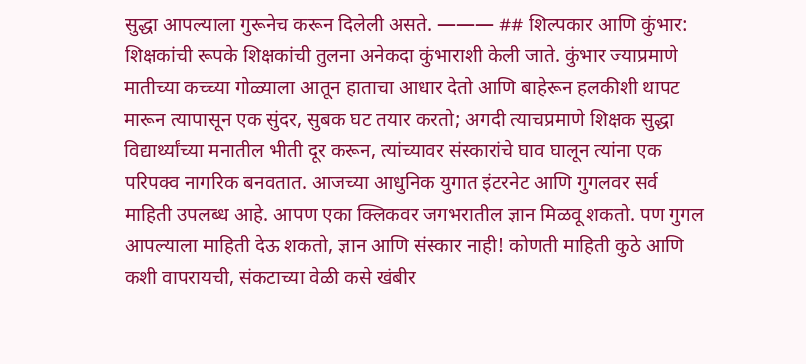सुद्धा आपल्याला गुरूनेच करून दिलेली असते. ——— ## शिल्पकार आणि कुंभार: शिक्षकांची रूपके शिक्षकांची तुलना अनेकदा कुंभाराशी केली जाते. कुंभार ज्याप्रमाणे मातीच्या कच्च्या गोळ्याला आतून हाताचा आधार देतो आणि बाहेरून हलकीशी थापट मारून त्यापासून एक सुंदर, सुबक घट तयार करतो; अगदी त्याचप्रमाणे शिक्षक सुद्धा विद्यार्थ्यांच्या मनातील भीती दूर करून, त्यांच्यावर संस्कारांचे घाव घालून त्यांना एक परिपक्व नागरिक बनवतात. आजच्या आधुनिक युगात इंटरनेट आणि गुगलवर सर्व माहिती उपलब्ध आहे. आपण एका क्लिकवर जगभरातील ज्ञान मिळवू शकतो. पण गुगल आपल्याला माहिती देऊ शकतो, ज्ञान आणि संस्कार नाही! कोणती माहिती कुठे आणि कशी वापरायची, संकटाच्या वेळी कसे खंबीर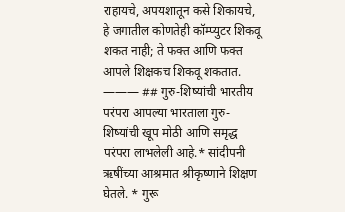राहायचे, अपयशातून कसे शिकायचे, हे जगातील कोणतेही कॉम्प्युटर शिकवू शकत नाही; ते फक्त आणि फक्त आपले शिक्षकच शिकवू शकतात. ——— ## गुरु-शिष्यांची भारतीय परंपरा आपल्या भारताला गुरु-शिष्यांची खूप मोठी आणि समृद्ध परंपरा लाभलेली आहे.* सांदीपनी ऋषींच्या आश्रमात श्रीकृष्णाने शिक्षण घेतले. * गुरू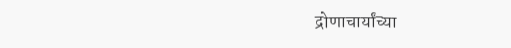द्रोणाचार्यांच्या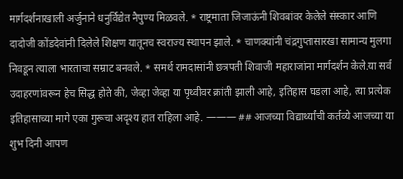मार्गदर्शनाखाली अर्जुनाने धनुर्विद्येत नैपुण्य मिळवले. * राष्ट्रमाता जिजाऊंनी शिवबांवर केलेले संस्कार आणि दादोजी कोंडदेवांनी दिलेले शिक्षण यातूनच स्वराज्य स्थापन झाले. * चाणक्यांनी चंद्रगुप्तासारखा सामान्य मुलगा निवडून त्याला भारताचा सम्राट बनवले. * समर्थ रामदासांनी छत्रपती शिवाजी महाराजांना मार्गदर्शन केले.या सर्व उदाहरणांवरून हेच सिद्ध होते की, जेव्हा जेव्हा या पृथ्वीवर क्रांती झाली आहे, इतिहास घडला आहे, त्या प्रत्येक इतिहासाच्या मागे एका गुरूचा अदृश्य हात राहिला आहे. ——— ## आजच्या विद्यार्थ्यांची कर्तव्ये आजच्या या शुभ दिनी आपण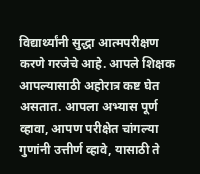विद्यार्थ्यांनी सुद्धा आत्मपरीक्षण करणे गरजेचे आहे. आपले शिक्षक आपल्यासाठी अहोरात्र कष्ट घेत असतात. आपला अभ्यास पूर्ण व्हावा, आपण परीक्षेत चांगल्या गुणांनी उत्तीर्ण व्हावे, यासाठी ते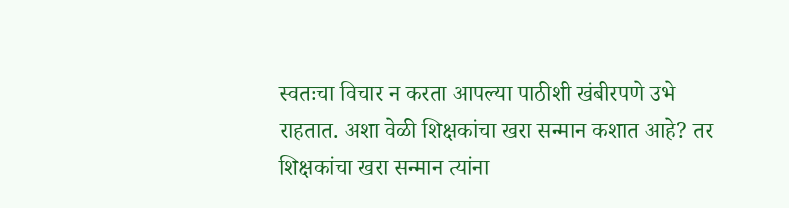स्वतःचा विचार न करता आपल्या पाठीशी खंबीरपणे उभे राहतात. अशा वेळी शिक्षकांचा खरा सन्मान कशात आहे? तर शिक्षकांचा खरा सन्मान त्यांना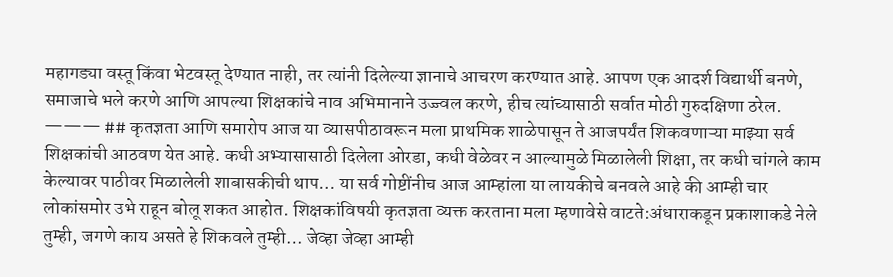महागड्या वस्तू किंवा भेटवस्तू देण्यात नाही, तर त्यांनी दिलेल्या ज्ञानाचे आचरण करण्यात आहे. आपण एक आदर्श विद्यार्थी बनणे, समाजाचे भले करणे आणि आपल्या शिक्षकांचे नाव अभिमानाने उज्ज्वल करणे, हीच त्यांच्यासाठी सर्वात मोठी गुरुदक्षिणा ठरेल. ——— ## कृतज्ञता आणि समारोप आज या व्यासपीठावरून मला प्राथमिक शाळेपासून ते आजपर्यंत शिकवणाऱ्या माझ्या सर्व शिक्षकांची आठवण येत आहे. कधी अभ्यासासाठी दिलेला ओरडा, कधी वेळेवर न आल्यामुळे मिळालेली शिक्षा, तर कधी चांगले काम केल्यावर पाठीवर मिळालेली शाबासकीची थाप… या सर्व गोष्टींनीच आज आम्हांला या लायकीचे बनवले आहे की आम्ही चार लोकांसमोर उभे राहून बोलू शकत आहोत. शिक्षकांविषयी कृतज्ञता व्यक्त करताना मला म्हणावेसे वाटते:अंधाराकडून प्रकाशाकडे नेले तुम्ही, जगणे काय असते हे शिकवले तुम्ही… जेव्हा जेव्हा आम्ही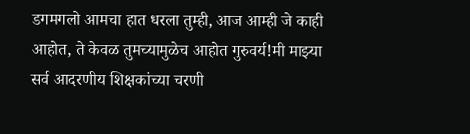डगमगलो आमचा हात धरला तुम्ही, आज आम्ही जे काही आहोत, ते केवळ तुमच्यामुळेच आहोत गुरुवर्य!मी माझ्या सर्व आदरणीय शिक्षकांच्या चरणी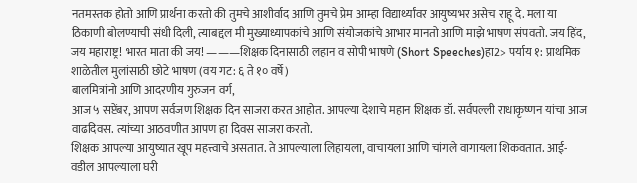नतमस्तक होतो आणि प्रार्थना करतो की तुमचे आशीर्वाद आणि तुमचे प्रेम आम्हा विद्यार्थ्यांवर आयुष्यभर असेच राहू दे. मला या ठिकाणी बोलण्याची संधी दिली, त्याबद्दल मी मुख्याध्यापकांचे आणि संयोजकांचे आभार मानतो आणि माझे भाषण संपवतो. जय हिंद, जय महाराष्ट्र! भारत माता की जय! ———शिक्षक दिनासाठी लहान व सोपी भाषणे (Short Speeches)हा2> पर्याय १: प्राथमिक शाळेतील मुलांसाठी छोटे भाषण (वय गट: ६ ते १० वर्षे)
बालमित्रांनो आणि आदरणीय गुरुजन वर्ग,
आज ५ सप्टेंबर, आपण सर्वजण शिक्षक दिन साजरा करत आहोत. आपल्या देशाचे महान शिक्षक डॉ. सर्वपल्ली राधाकृष्णन यांचा आज वाढदिवस. त्यांच्या आठवणीत आपण हा दिवस साजरा करतो.
शिक्षक आपल्या आयुष्यात खूप महत्त्वाचे असतात. ते आपल्याला लिहायला, वाचायला आणि चांगले वागायला शिकवतात. आई-वडील आपल्याला घरी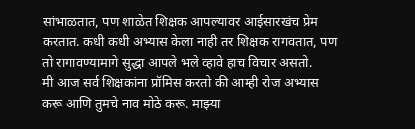सांभाळतात, पण शाळेत शिक्षक आपल्यावर आईसारखंच प्रेम करतात. कधी कधी अभ्यास केला नाही तर शिक्षक रागवतात, पण तो रागावण्यामागे सुद्धा आपले भले व्हावे हाच विचार असतो.
मी आज सर्व शिक्षकांना प्रॉमिस करतो की आम्ही रोज अभ्यास करू आणि तुमचे नाव मोठे करू. माझ्या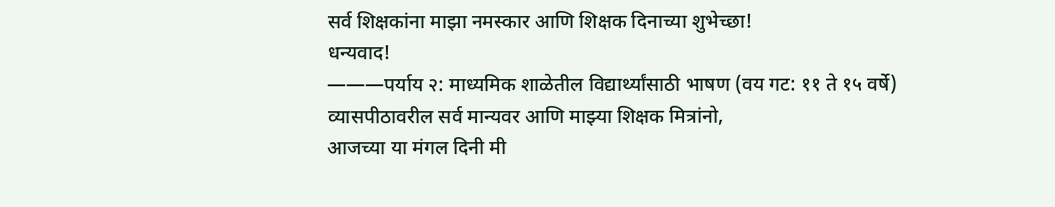सर्व शिक्षकांना माझा नमस्कार आणि शिक्षक दिनाच्या शुभेच्छा!
धन्यवाद!
———पर्याय २: माध्यमिक शाळेतील विद्यार्थ्यांसाठी भाषण (वय गट: ११ ते १५ वर्षे)
व्यासपीठावरील सर्व मान्यवर आणि माझ्या शिक्षक मित्रांनो,
आजच्या या मंगल दिनी मी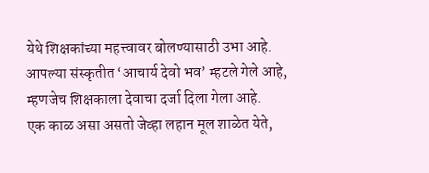येथे शिक्षकांच्या महत्त्वावर बोलण्यासाठी उभा आहे. आपल्या संस्कृतीत ‘आचार्य देवो भव’ म्हटले गेले आहे, म्हणजेच शिक्षकाला देवाचा दर्जा दिला गेला आहे.
एक काळ असा असतो जेव्हा लहान मूल शाळेत येते,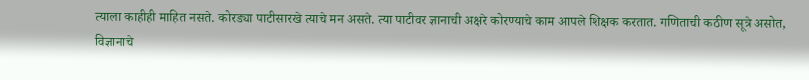त्याला काहीही माहित नसते. कोरड्या पाटीसारखे त्याचे मन असते. त्या पाटीवर ज्ञानाची अक्षरे कोरण्याचे काम आपले शिक्षक करतात. गणिताची कठीण सूत्रे असोत, विज्ञानाचे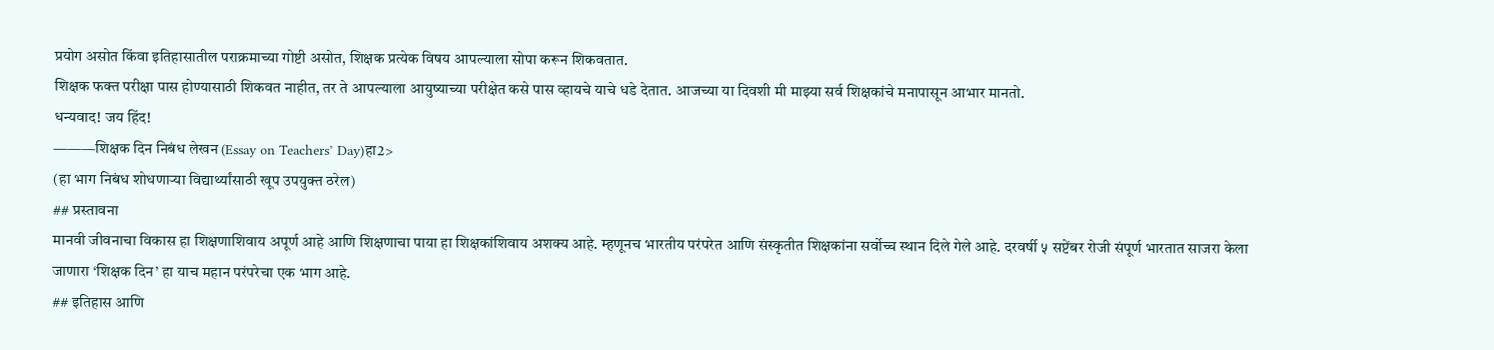प्रयोग असोत किंवा इतिहासातील पराक्रमाच्या गोष्टी असोत, शिक्षक प्रत्येक विषय आपल्याला सोपा करून शिकवतात.
शिक्षक फक्त परीक्षा पास होण्यासाठी शिकवत नाहीत, तर ते आपल्याला आयुष्याच्या परीक्षेत कसे पास व्हायचे याचे धडे देतात. आजच्या या दिवशी मी माझ्या सर्व शिक्षकांचे मनापासून आभार मानतो.
धन्यवाद! जय हिंद!
———शिक्षक दिन निबंध लेखन (Essay on Teachers’ Day)हा2>
(हा भाग निबंध शोधणाऱ्या विद्यार्थ्यांसाठी खूप उपयुक्त ठरेल)
## प्रस्तावना
मानवी जीवनाचा विकास हा शिक्षणाशिवाय अपूर्ण आहे आणि शिक्षणाचा पाया हा शिक्षकांशिवाय अशक्य आहे. म्हणूनच भारतीय परंपरेत आणि संस्कृतीत शिक्षकांना सर्वोच्च स्थान दिले गेले आहे. दरवर्षी ५ सप्टेंबर रोजी संपूर्ण भारतात साजरा केला जाणारा ‘शिक्षक दिन’ हा याच महान परंपरेचा एक भाग आहे.
## इतिहास आणि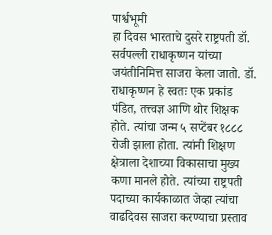पार्श्वभूमी
हा दिवस भारताचे दुसरे राष्ट्रपती डॉ. सर्वपल्ली राधाकृष्णन यांच्या जयंतीनिमित्त साजरा केला जातो. डॉ. राधाकृष्णन हे स्वतः एक प्रकांड पंडित, तत्त्वज्ञ आणि थोर शिक्षक होते. त्यांचा जन्म ५ सप्टेंबर १८८८ रोजी झाला होता. त्यांनी शिक्षण क्षेत्राला देशाच्या विकासाचा मुख्य कणा मानले होते. त्यांच्या राष्ट्रपती पदाच्या कार्यकाळात जेव्हा त्यांचा वाढदिवस साजरा करण्याचा प्रस्ताव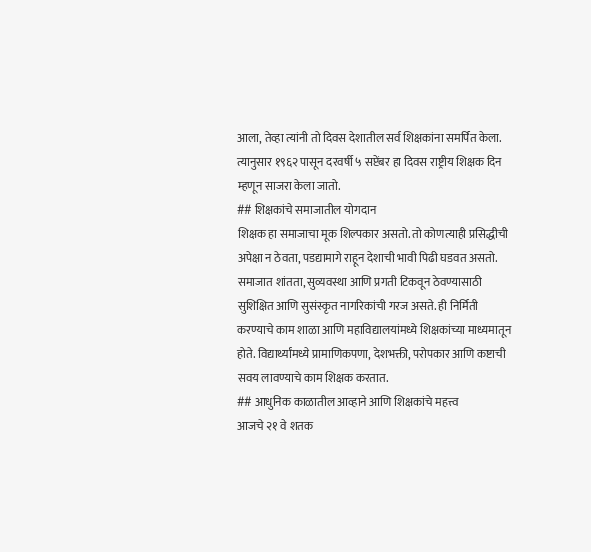आला, तेव्हा त्यांनी तो दिवस देशातील सर्व शिक्षकांना समर्पित केला. त्यानुसार १९६२ पासून दरवर्षी ५ सप्टेंबर हा दिवस राष्ट्रीय शिक्षक दिन म्हणून साजरा केला जातो.
## शिक्षकांचे समाजातील योगदान
शिक्षक हा समाजाचा मूक शिल्पकार असतो. तो कोणत्याही प्रसिद्धीची अपेक्षा न ठेवता, पडद्यामागे राहून देशाची भावी पिढी घडवत असतो. समाजात शांतता, सुव्यवस्था आणि प्रगती टिकवून ठेवण्यासाठी सुशिक्षित आणि सुसंस्कृत नागरिकांची गरज असते. ही निर्मिती करण्याचे काम शाळा आणि महाविद्यालयांमध्ये शिक्षकांच्या माध्यमातून होते. विद्यार्थ्यांमध्ये प्रामाणिकपणा, देशभक्ती, परोपकार आणि कष्टाची सवय लावण्याचे काम शिक्षक करतात.
## आधुनिक काळातील आव्हाने आणि शिक्षकांचे महत्त्व
आजचे २१ वे शतक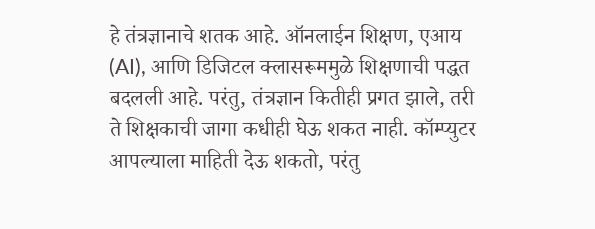हे तंत्रज्ञानाचे शतक आहे. ऑनलाईन शिक्षण, एआय (AI), आणि डिजिटल क्लासरूममुळे शिक्षणाची पद्धत बदलली आहे. परंतु, तंत्रज्ञान कितीही प्रगत झाले, तरी ते शिक्षकाची जागा कधीही घेऊ शकत नाही. कॉम्प्युटर आपल्याला माहिती देऊ शकतो, परंतु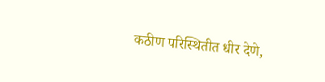कठीण परिस्थितीत धीर देणे,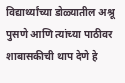विद्यार्थ्यांच्या डोळ्यातील अश्रू पुसणे आणि त्यांच्या पाठीवर शाबासकीची थाप देणे हे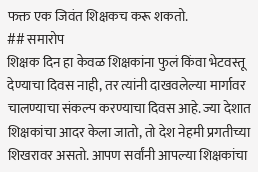फक्त एक जिवंत शिक्षकच करू शकतो.
## समारोप
शिक्षक दिन हा केवळ शिक्षकांना फुलं किंवा भेटवस्तू देण्याचा दिवस नाही, तर त्यांनी दाखवलेल्या मार्गावर चालण्याचा संकल्प करण्याचा दिवस आहे. ज्या देशात शिक्षकांचा आदर केला जातो, तो देश नेहमी प्रगतीच्या शिखरावर असतो. आपण सर्वांनी आपल्या शिक्षकांचा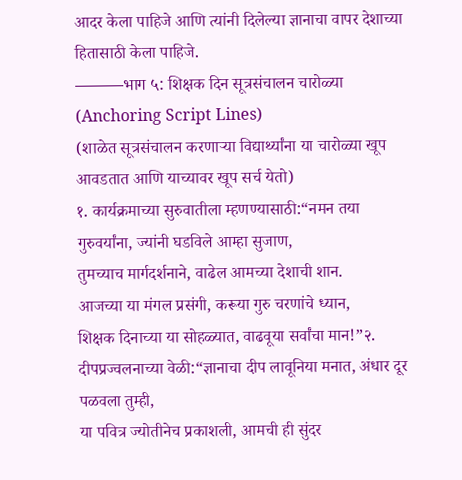आदर केला पाहिजे आणि त्यांनी दिलेल्या ज्ञानाचा वापर देशाच्या हितासाठी केला पाहिजे.
———भाग ५: शिक्षक दिन सूत्रसंचालन चारोळ्या (Anchoring Script Lines)
(शाळेत सूत्रसंचालन करणाऱ्या विद्यार्थ्यांना या चारोळ्या खूप आवडतात आणि याच्यावर खूप सर्च येतो)
१. कार्यक्रमाच्या सुरुवातीला म्हणण्यासाठी:“नमन तया गुरुवर्यांना, ज्यांनी घडविले आम्हा सुजाण,
तुमच्याच मार्गदर्शनाने, वाढेल आमच्या देशाची शान.
आजच्या या मंगल प्रसंगी, करूया गुरु चरणांचे ध्यान,
शिक्षक दिनाच्या या सोहळ्यात, वाढवूया सर्वांचा मान!”२. दीपप्रज्वलनाच्या वेळी:“ज्ञानाचा दीप लावूनिया मनात, अंधार दूर पळवला तुम्ही,
या पवित्र ज्योतीनेच प्रकाशली, आमची ही सुंदर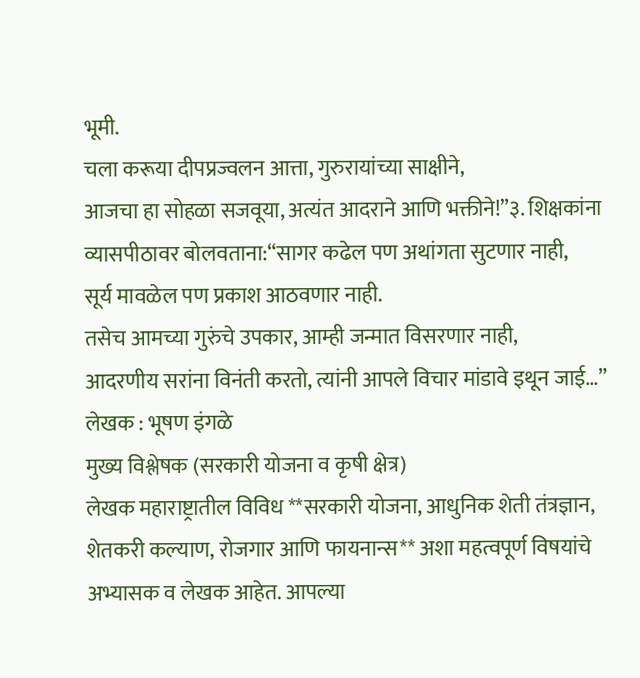भूमी.
चला करूया दीपप्रज्वलन आत्ता, गुरुरायांच्या साक्षीने,
आजचा हा सोहळा सजवूया, अत्यंत आदराने आणि भक्तीने!”३. शिक्षकांना व्यासपीठावर बोलवताना:“सागर कढेल पण अथांगता सुटणार नाही,
सूर्य मावळेल पण प्रकाश आठवणार नाही.
तसेच आमच्या गुरुंचे उपकार, आम्ही जन्मात विसरणार नाही,
आदरणीय सरांना विनंती करतो, त्यांनी आपले विचार मांडावे इथून जाई…”
लेखक : भूषण इंगळे
मुख्य विश्लेषक (सरकारी योजना व कृषी क्षेत्र)
लेखक महाराष्ट्रातील विविध **सरकारी योजना, आधुनिक शेती तंत्रज्ञान, शेतकरी कल्याण, रोजगार आणि फायनान्स** अशा महत्वपूर्ण विषयांचे अभ्यासक व लेखक आहेत. आपल्या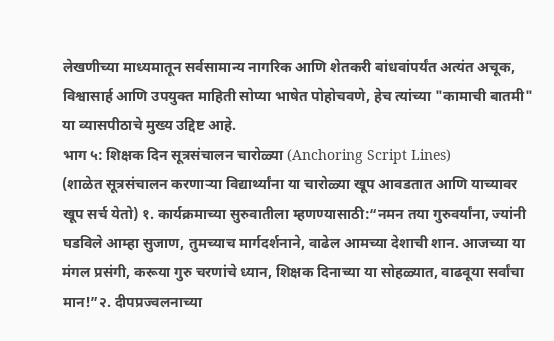लेखणीच्या माध्यमातून सर्वसामान्य नागरिक आणि शेतकरी बांधवांपर्यंत अत्यंत अचूक, विश्वासार्ह आणि उपयुक्त माहिती सोप्या भाषेत पोहोचवणे, हेच त्यांच्या "कामाची बातमी" या व्यासपीठाचे मुख्य उद्दिष्ट आहे.
भाग ५: शिक्षक दिन सूत्रसंचालन चारोळ्या (Anchoring Script Lines)
(शाळेत सूत्रसंचालन करणाऱ्या विद्यार्थ्यांना या चारोळ्या खूप आवडतात आणि याच्यावर खूप सर्च येतो) १. कार्यक्रमाच्या सुरुवातीला म्हणण्यासाठी:“नमन तया गुरुवर्यांना, ज्यांनी घडविले आम्हा सुजाण, तुमच्याच मार्गदर्शनाने, वाढेल आमच्या देशाची शान. आजच्या या मंगल प्रसंगी, करूया गुरु चरणांचे ध्यान, शिक्षक दिनाच्या या सोहळ्यात, वाढवूया सर्वांचा मान!”२. दीपप्रज्वलनाच्या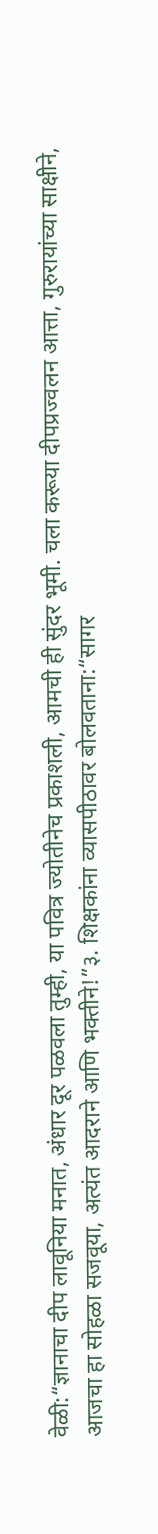वेळी:“ज्ञानाचा दीप लावूनिया मनात, अंधार दूर पळवला तुम्ही, या पवित्र ज्योतीनेच प्रकाशली, आमची ही सुंदर भूमी. चला करूया दीपप्रज्वलन आत्ता, गुरुरायांच्या साक्षीने, आजचा हा सोहळा सजवूया, अत्यंत आदराने आणि भक्तीने!”३. शिक्षकांना व्यासपीठावर बोलवताना:“सागर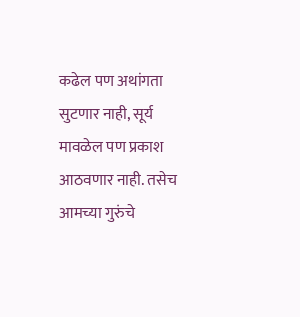कढेल पण अथांगता सुटणार नाही, सूर्य मावळेल पण प्रकाश आठवणार नाही. तसेच आमच्या गुरुंचे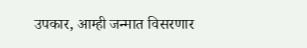उपकार, आम्ही जन्मात विसरणार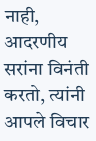नाही, आदरणीय सरांना विनंती करतो, त्यांनी आपले विचार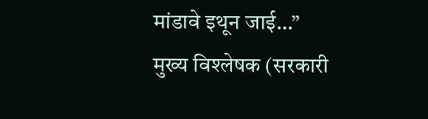मांडावे इथून जाई…”
मुख्य विश्लेषक (सरकारी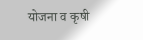योजना व कृषी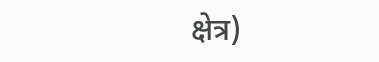क्षेत्र)